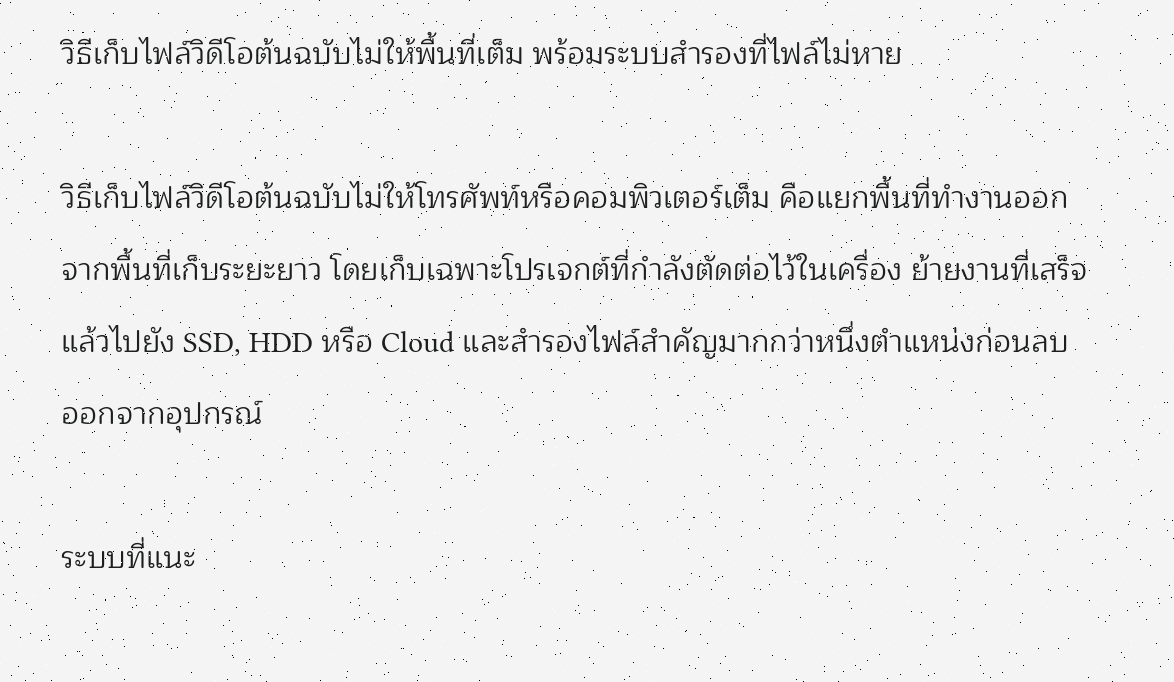วิธีเก็บไฟล์วิดีโอต้นฉบับไม่ให้พื้นที่เต็ม พร้อมระบบสำรองที่ไฟล์ไม่หาย

วิธีเก็บไฟล์วิดีโอต้นฉบับไม่ให้โทรศัพท์หรือคอมพิวเตอร์เต็ม คือแยกพื้นที่ทำงานออกจากพื้นที่เก็บระยะยาว โดยเก็บเฉพาะโปรเจกต์ที่กำลังตัดต่อไว้ในเครื่อง ย้ายงานที่เสร็จแล้วไปยัง SSD, HDD หรือ Cloud และสำรองไฟล์สำคัญมากกว่าหนึ่งตำแหน่งก่อนลบออกจากอุปกรณ์

ระบบที่แนะ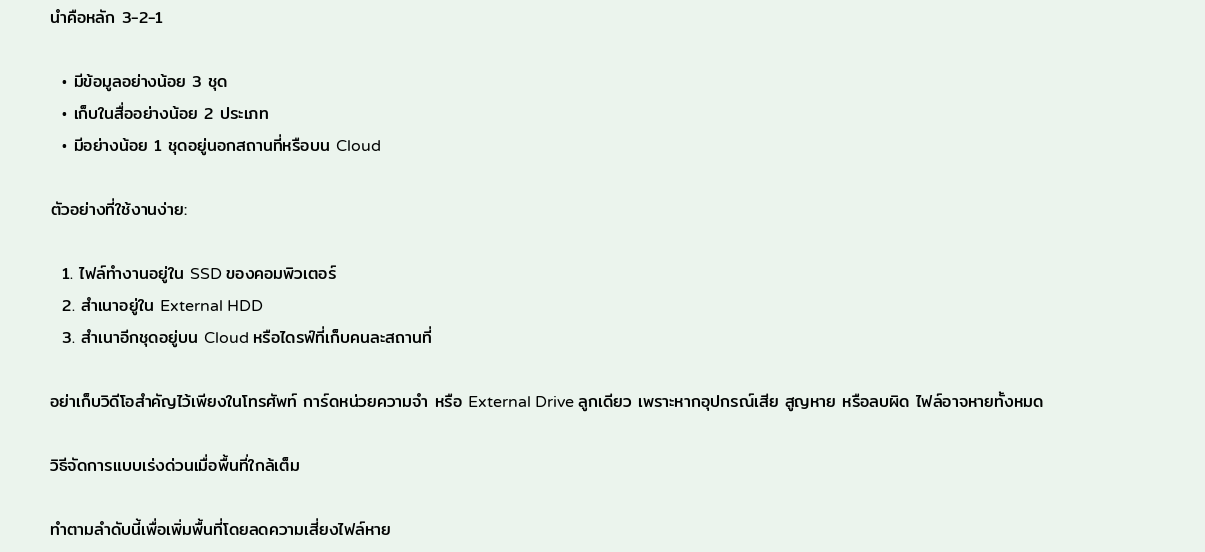นำคือหลัก 3-2-1

  • มีข้อมูลอย่างน้อย 3 ชุด
  • เก็บในสื่ออย่างน้อย 2 ประเภท
  • มีอย่างน้อย 1 ชุดอยู่นอกสถานที่หรือบน Cloud

ตัวอย่างที่ใช้งานง่าย:

  1. ไฟล์ทำงานอยู่ใน SSD ของคอมพิวเตอร์
  2. สำเนาอยู่ใน External HDD
  3. สำเนาอีกชุดอยู่บน Cloud หรือไดรฟ์ที่เก็บคนละสถานที่

อย่าเก็บวิดีโอสำคัญไว้เพียงในโทรศัพท์ การ์ดหน่วยความจำ หรือ External Drive ลูกเดียว เพราะหากอุปกรณ์เสีย สูญหาย หรือลบผิด ไฟล์อาจหายทั้งหมด

วิธีจัดการแบบเร่งด่วนเมื่อพื้นที่ใกล้เต็ม

ทำตามลำดับนี้เพื่อเพิ่มพื้นที่โดยลดความเสี่ยงไฟล์หาย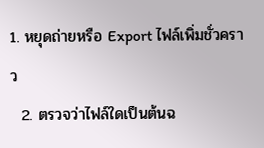1. หยุดถ่ายหรือ Export ไฟล์เพิ่มชั่วคราว
  2. ตรวจว่าไฟล์ใดเป็นต้นฉ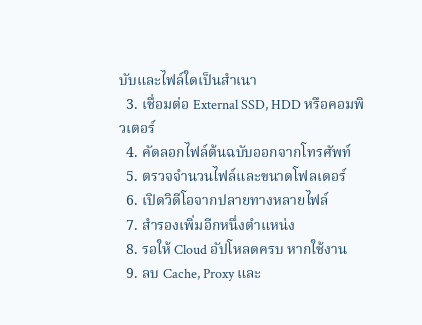บับและไฟล์ใดเป็นสำเนา
  3. เชื่อมต่อ External SSD, HDD หรือคอมพิวเตอร์
  4. คัดลอกไฟล์ต้นฉบับออกจากโทรศัพท์
  5. ตรวจจำนวนไฟล์และขนาดโฟลเดอร์
  6. เปิดวิดีโอจากปลายทางหลายไฟล์
  7. สำรองเพิ่มอีกหนึ่งตำแหน่ง
  8. รอให้ Cloud อัปโหลดครบ หากใช้งาน
  9. ลบ Cache, Proxy และ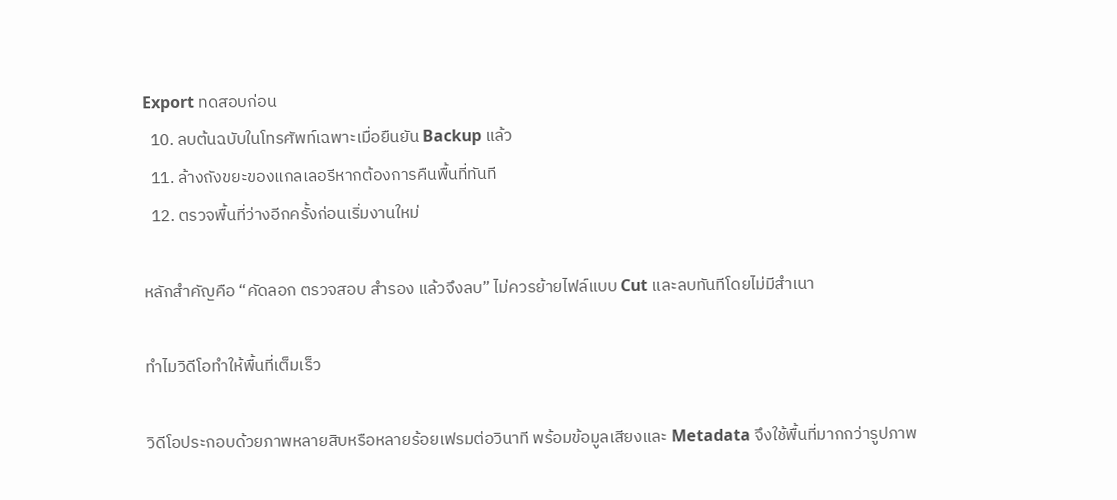Export ทดสอบก่อน
  10. ลบต้นฉบับในโทรศัพท์เฉพาะเมื่อยืนยัน Backup แล้ว
  11. ล้างถังขยะของแกลเลอรีหากต้องการคืนพื้นที่ทันที
  12. ตรวจพื้นที่ว่างอีกครั้งก่อนเริ่มงานใหม่

หลักสำคัญคือ “คัดลอก ตรวจสอบ สำรอง แล้วจึงลบ” ไม่ควรย้ายไฟล์แบบ Cut และลบทันทีโดยไม่มีสำเนา

ทำไมวิดีโอทำให้พื้นที่เต็มเร็ว

วิดีโอประกอบด้วยภาพหลายสิบหรือหลายร้อยเฟรมต่อวินาที พร้อมข้อมูลเสียงและ Metadata จึงใช้พื้นที่มากกว่ารูปภาพ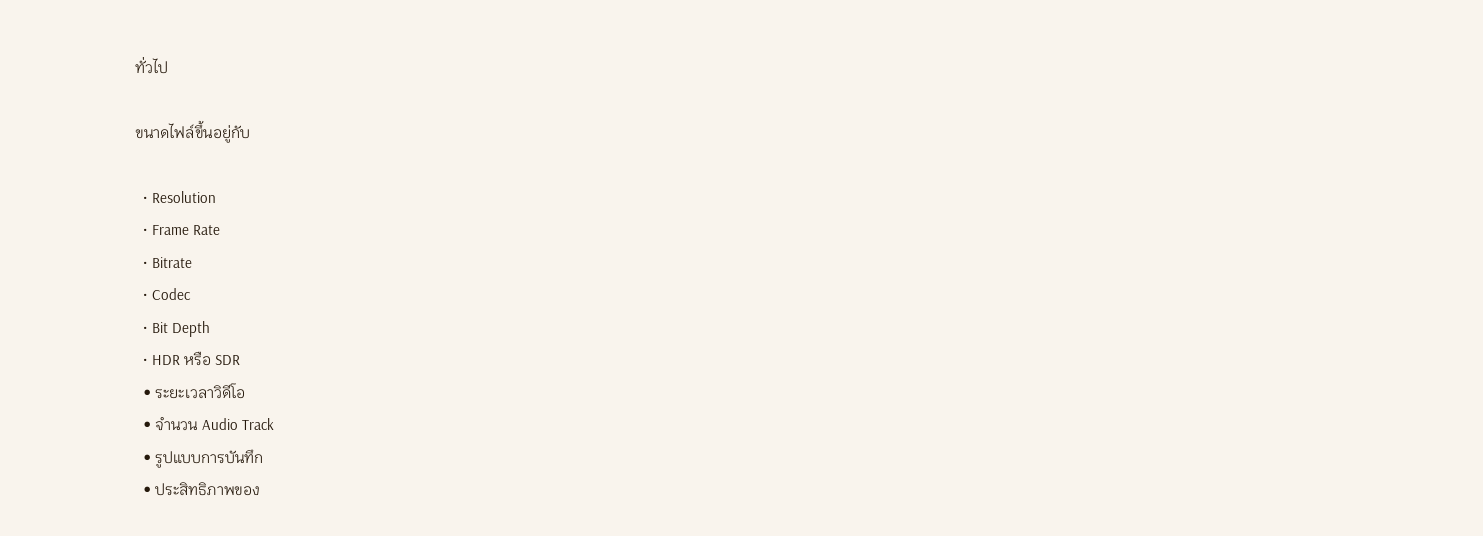ทั่วไป

ขนาดไฟล์ขึ้นอยู่กับ

  • Resolution
  • Frame Rate
  • Bitrate
  • Codec
  • Bit Depth
  • HDR หรือ SDR
  • ระยะเวลาวิดีโอ
  • จำนวน Audio Track
  • รูปแบบการบันทึก
  • ประสิทธิภาพของ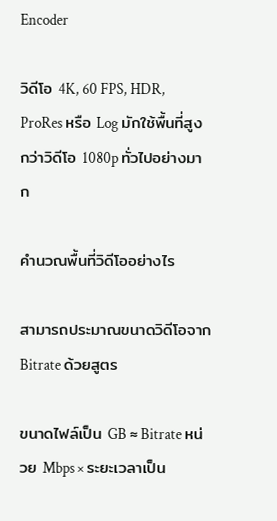Encoder

วิดีโอ 4K, 60 FPS, HDR, ProRes หรือ Log มักใช้พื้นที่สูงกว่าวิดีโอ 1080p ทั่วไปอย่างมาก

คำนวณพื้นที่วิดีโออย่างไร

สามารถประมาณขนาดวิดีโอจาก Bitrate ด้วยสูตร

ขนาดไฟล์เป็น GB ≈ Bitrate หน่วย Mbps × ระยะเวลาเป็น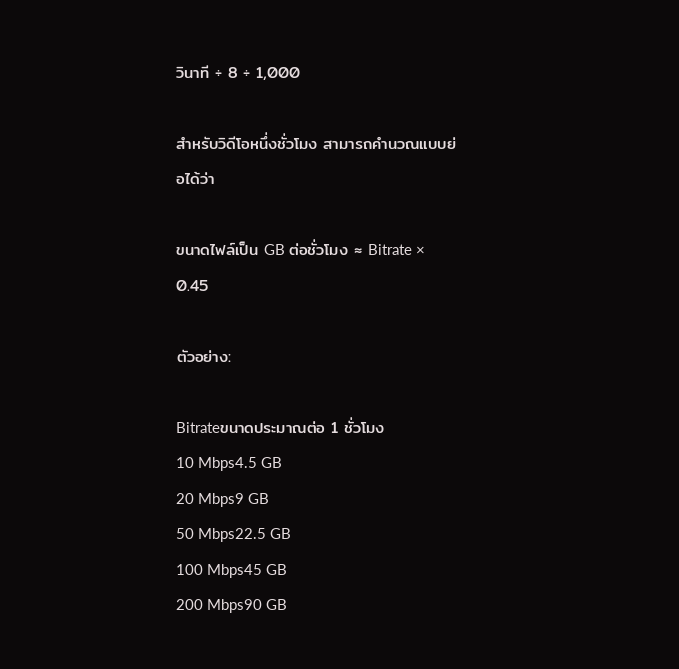วินาที ÷ 8 ÷ 1,000

สำหรับวิดีโอหนึ่งชั่วโมง สามารถคำนวณแบบย่อได้ว่า

ขนาดไฟล์เป็น GB ต่อชั่วโมง ≈ Bitrate × 0.45

ตัวอย่าง:

Bitrateขนาดประมาณต่อ 1 ชั่วโมง
10 Mbps4.5 GB
20 Mbps9 GB
50 Mbps22.5 GB
100 Mbps45 GB
200 Mbps90 GB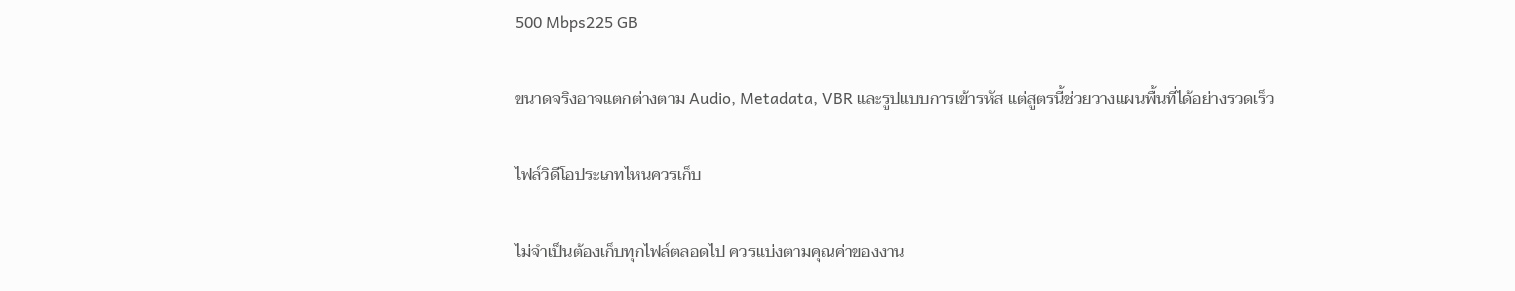500 Mbps225 GB

ขนาดจริงอาจแตกต่างตาม Audio, Metadata, VBR และรูปแบบการเข้ารหัส แต่สูตรนี้ช่วยวางแผนพื้นที่ได้อย่างรวดเร็ว

ไฟล์วิดีโอประเภทไหนควรเก็บ

ไม่จำเป็นต้องเก็บทุกไฟล์ตลอดไป ควรแบ่งตามคุณค่าของงาน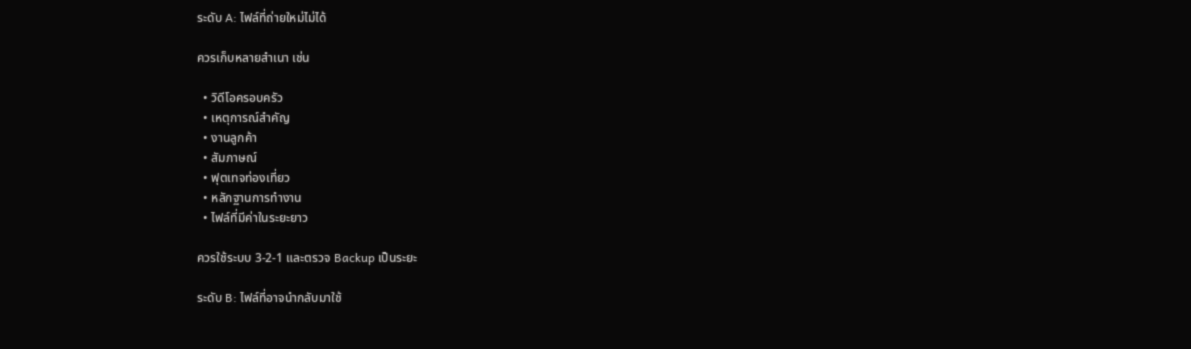ระดับ A: ไฟล์ที่ถ่ายใหม่ไม่ได้

ควรเก็บหลายสำเนา เช่น

  • วิดีโอครอบครัว
  • เหตุการณ์สำคัญ
  • งานลูกค้า
  • สัมภาษณ์
  • ฟุตเทจท่องเที่ยว
  • หลักฐานการทำงาน
  • ไฟล์ที่มีค่าในระยะยาว

ควรใช้ระบบ 3-2-1 และตรวจ Backup เป็นระยะ

ระดับ B: ไฟล์ที่อาจนำกลับมาใช้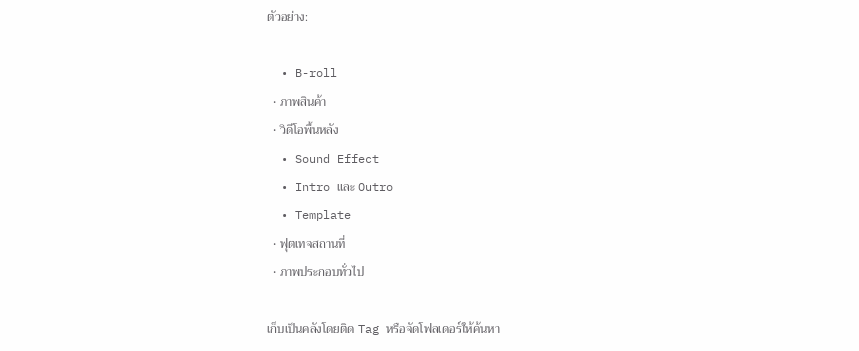ตัวอย่าง:

  • B-roll
  • ภาพสินค้า
  • วิดีโอพื้นหลัง
  • Sound Effect
  • Intro และ Outro
  • Template
  • ฟุตเทจสถานที่
  • ภาพประกอบทั่วไป

เก็บเป็นคลังโดยติด Tag หรือจัดโฟลเดอร์ให้ค้นหา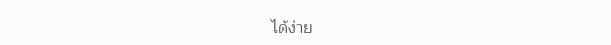ได้ง่าย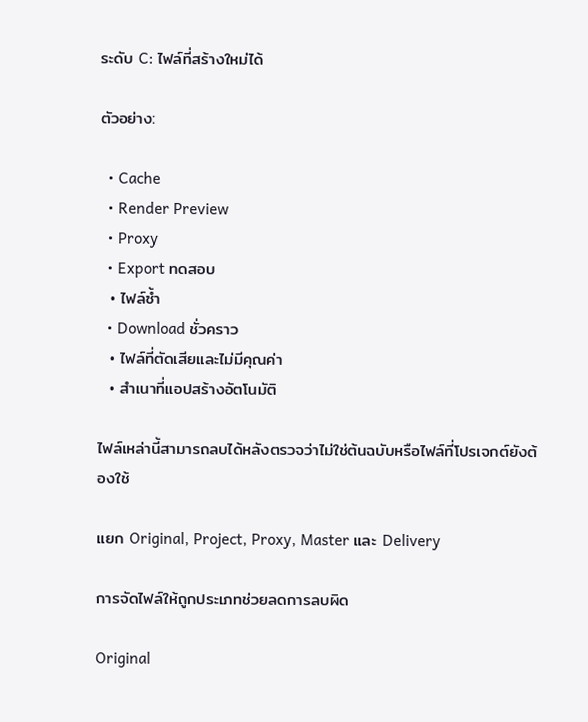ระดับ C: ไฟล์ที่สร้างใหม่ได้

ตัวอย่าง:

  • Cache
  • Render Preview
  • Proxy
  • Export ทดสอบ
  • ไฟล์ซ้ำ
  • Download ชั่วคราว
  • ไฟล์ที่ตัดเสียและไม่มีคุณค่า
  • สำเนาที่แอปสร้างอัตโนมัติ

ไฟล์เหล่านี้สามารถลบได้หลังตรวจว่าไม่ใช่ต้นฉบับหรือไฟล์ที่โปรเจกต์ยังต้องใช้

แยก Original, Project, Proxy, Master และ Delivery

การจัดไฟล์ให้ถูกประเภทช่วยลดการลบผิด

Original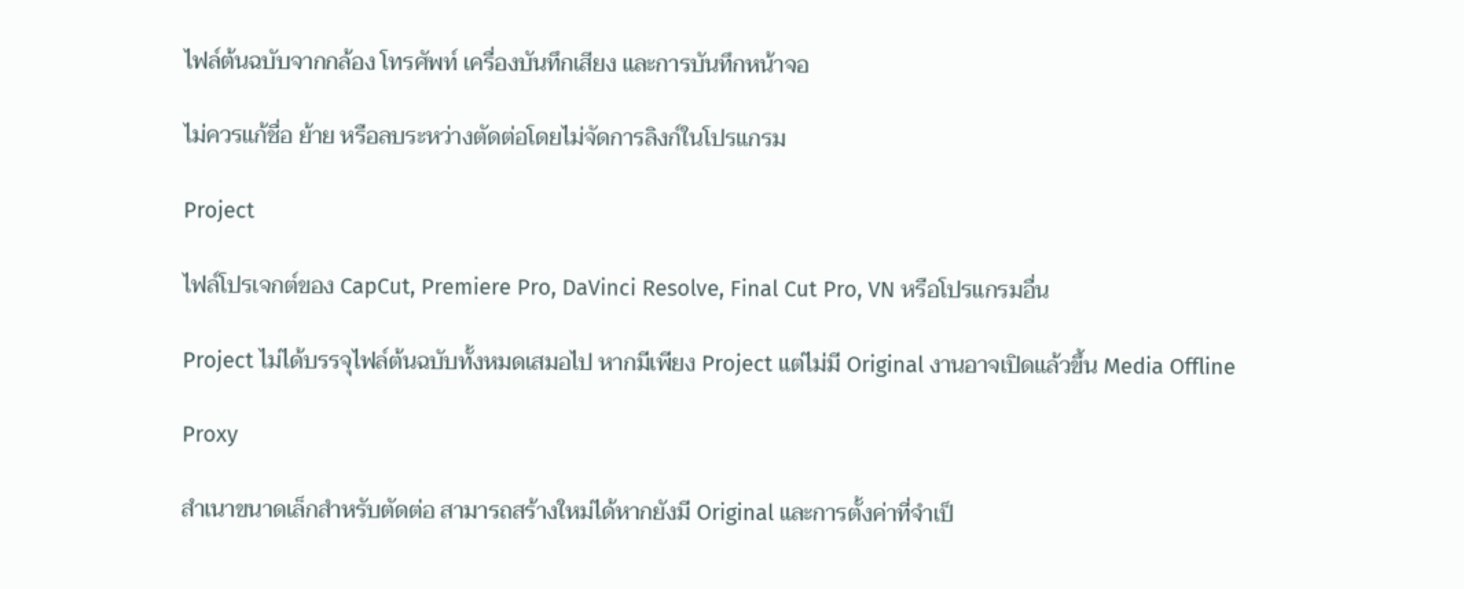ไฟล์ต้นฉบับจากกล้อง โทรศัพท์ เครื่องบันทึกเสียง และการบันทึกหน้าจอ

ไม่ควรแก้ชื่อ ย้าย หรือลบระหว่างตัดต่อโดยไม่จัดการลิงก์ในโปรแกรม

Project

ไฟล์โปรเจกต์ของ CapCut, Premiere Pro, DaVinci Resolve, Final Cut Pro, VN หรือโปรแกรมอื่น

Project ไม่ได้บรรจุไฟล์ต้นฉบับทั้งหมดเสมอไป หากมีเพียง Project แต่ไม่มี Original งานอาจเปิดแล้วขึ้น Media Offline

Proxy

สำเนาขนาดเล็กสำหรับตัดต่อ สามารถสร้างใหม่ได้หากยังมี Original และการตั้งค่าที่จำเป็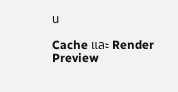น

Cache และ Render Preview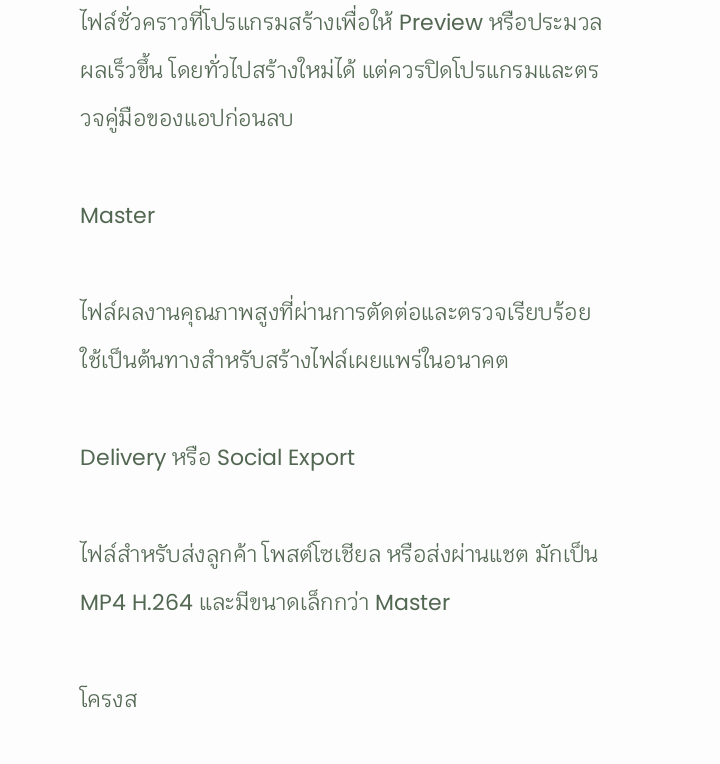ไฟล์ชั่วคราวที่โปรแกรมสร้างเพื่อให้ Preview หรือประมวลผลเร็วขึ้น โดยทั่วไปสร้างใหม่ได้ แต่ควรปิดโปรแกรมและตรวจคู่มือของแอปก่อนลบ

Master

ไฟล์ผลงานคุณภาพสูงที่ผ่านการตัดต่อและตรวจเรียบร้อย ใช้เป็นต้นทางสำหรับสร้างไฟล์เผยแพร่ในอนาคต

Delivery หรือ Social Export

ไฟล์สำหรับส่งลูกค้า โพสต์โซเชียล หรือส่งผ่านแชต มักเป็น MP4 H.264 และมีขนาดเล็กกว่า Master

โครงส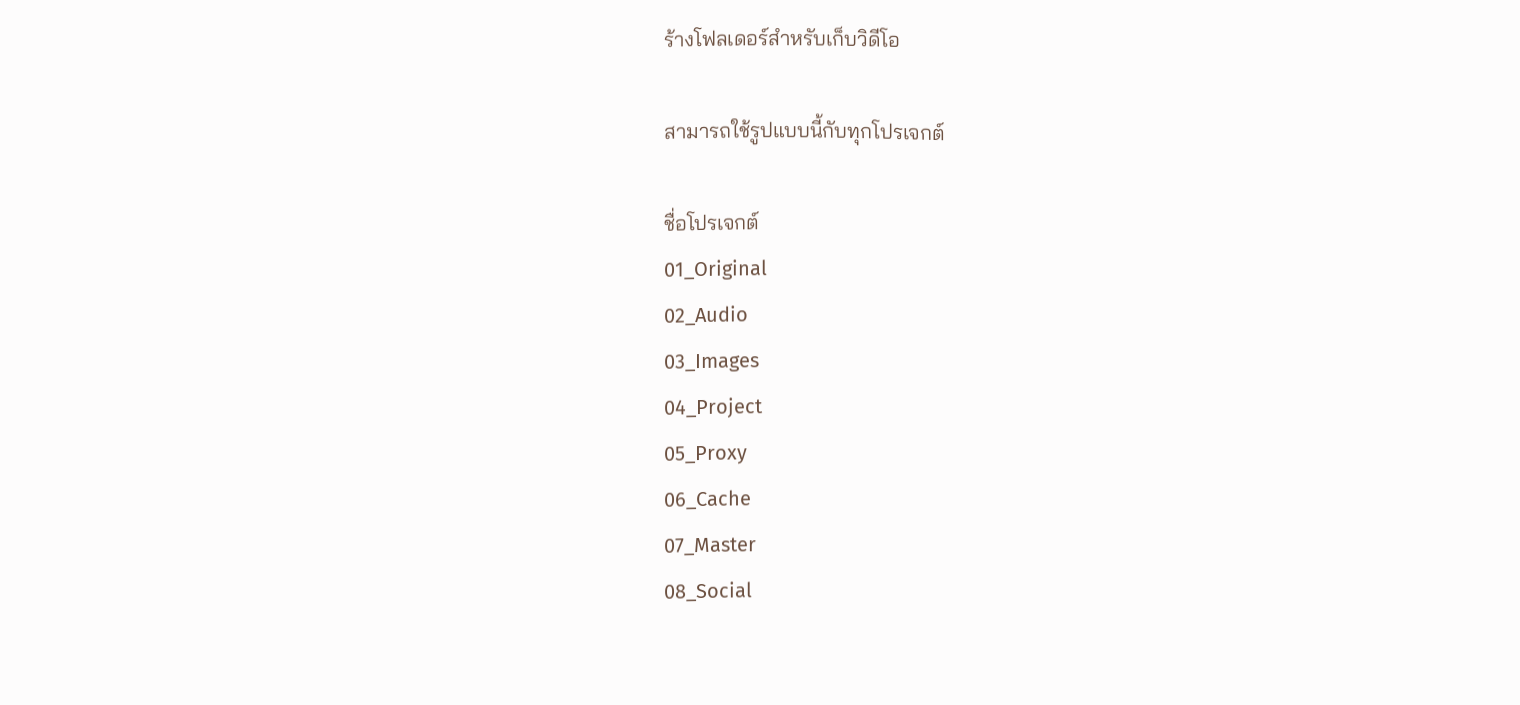ร้างโฟลเดอร์สำหรับเก็บวิดีโอ

สามารถใช้รูปแบบนี้กับทุกโปรเจกต์

ชื่อโปรเจกต์
01_Original
02_Audio
03_Images
04_Project
05_Proxy
06_Cache
07_Master
08_Social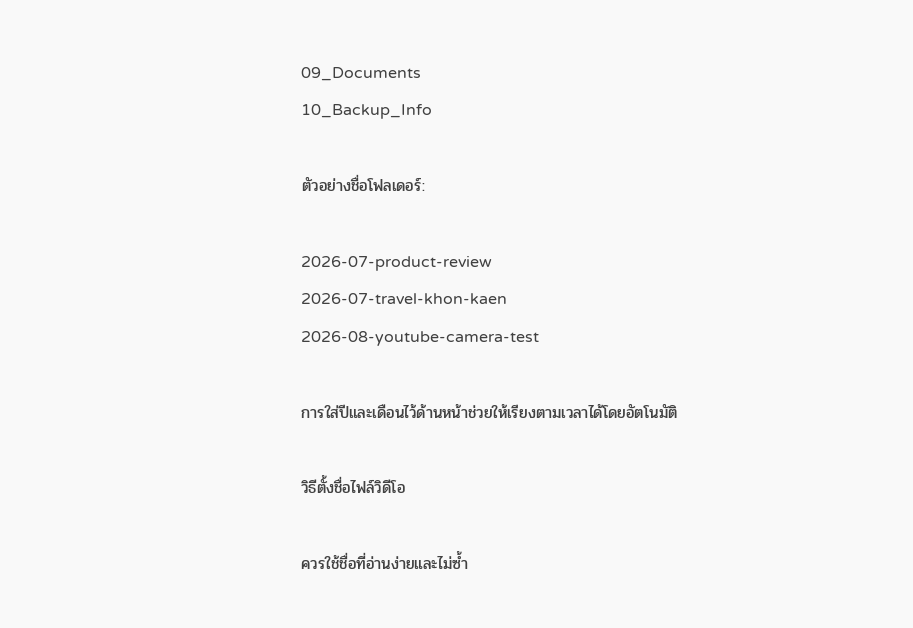09_Documents
10_Backup_Info

ตัวอย่างชื่อโฟลเดอร์:

2026-07-product-review
2026-07-travel-khon-kaen
2026-08-youtube-camera-test

การใส่ปีและเดือนไว้ด้านหน้าช่วยให้เรียงตามเวลาได้โดยอัตโนมัติ

วิธีตั้งชื่อไฟล์วิดีโอ

ควรใช้ชื่อที่อ่านง่ายและไม่ซ้ำ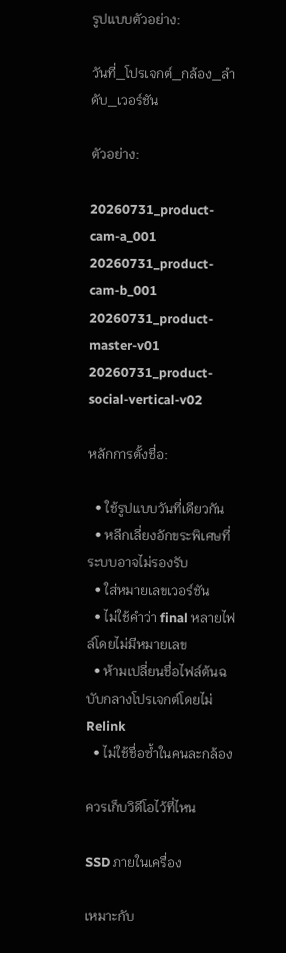รูปแบบตัวอย่าง:

วันที่_โปรเจกต์_กล้อง_ลำดับ_เวอร์ชัน

ตัวอย่าง:

20260731_product-cam-a_001
20260731_product-cam-b_001
20260731_product-master-v01
20260731_product-social-vertical-v02

หลักการตั้งชื่อ:

  • ใช้รูปแบบวันที่เดียวกัน
  • หลีกเลี่ยงอักขระพิเศษที่ระบบอาจไม่รองรับ
  • ใส่หมายเลขเวอร์ชัน
  • ไม่ใช้คำว่า final หลายไฟล์โดยไม่มีหมายเลข
  • ห้ามเปลี่ยนชื่อไฟล์ต้นฉบับกลางโปรเจกต์โดยไม่ Relink
  • ไม่ใช้ชื่อซ้ำในคนละกล้อง

ควรเก็บวิดีโอไว้ที่ไหน

SSD ภายในเครื่อง

เหมาะกับ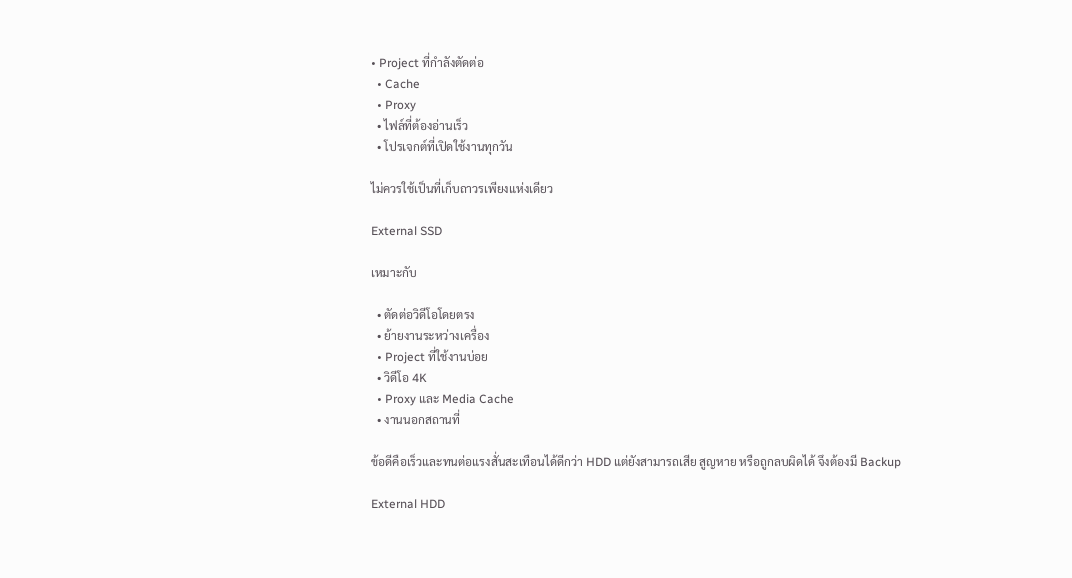• Project ที่กำลังตัดต่อ
  • Cache
  • Proxy
  • ไฟล์ที่ต้องอ่านเร็ว
  • โปรเจกต์ที่เปิดใช้งานทุกวัน

ไม่ควรใช้เป็นที่เก็บถาวรเพียงแห่งเดียว

External SSD

เหมาะกับ

  • ตัดต่อวิดีโอโดยตรง
  • ย้ายงานระหว่างเครื่อง
  • Project ที่ใช้งานบ่อย
  • วิดีโอ 4K
  • Proxy และ Media Cache
  • งานนอกสถานที่

ข้อดีคือเร็วและทนต่อแรงสั่นสะเทือนได้ดีกว่า HDD แต่ยังสามารถเสีย สูญหาย หรือถูกลบผิดได้ จึงต้องมี Backup

External HDD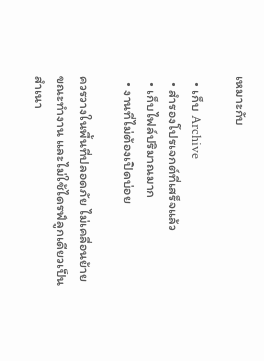เหมาะกับ

  • เก็บ Archive
  • สำรองโปรเจกต์ที่เสร็จแล้ว
  • เก็บไฟล์ปริมาณมาก
  • งานที่ไม่ต้องเปิดบ่อย

ควรวางในพื้นที่ปลอดภัย ไม่เคลื่อนย้ายขณะทำงาน และไม่ใช้ไดรฟ์ลูกเดียวเป็นสำเนา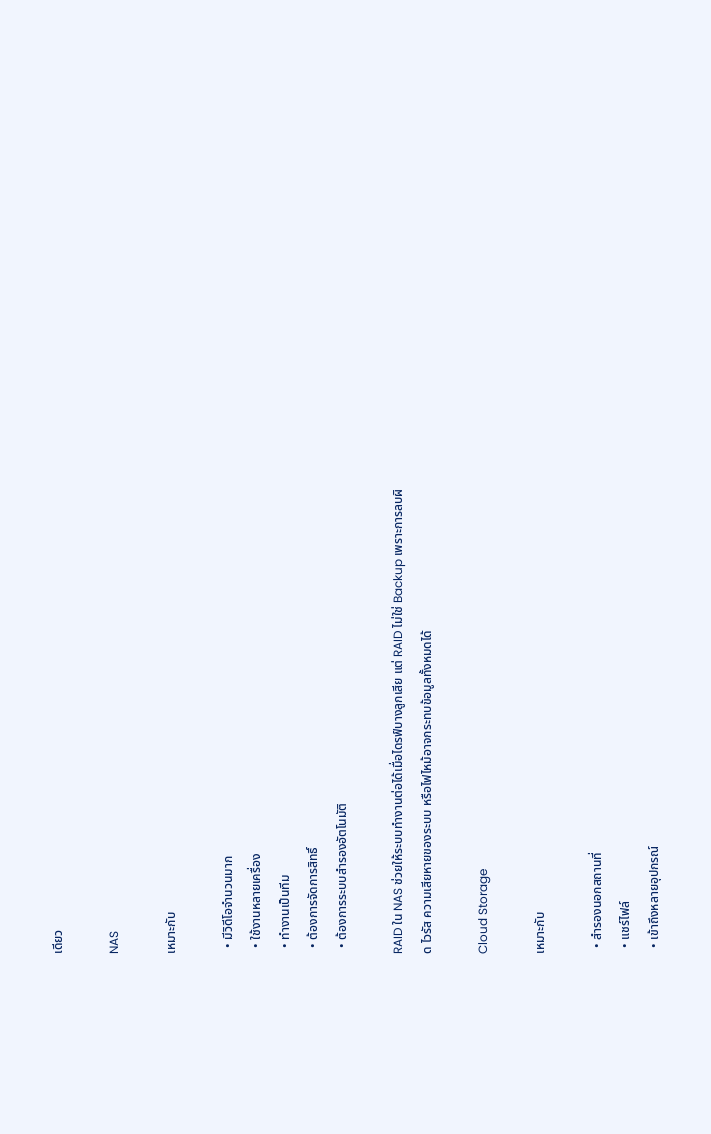เดียว

NAS

เหมาะกับ

  • มีวิดีโอจำนวนมาก
  • ใช้งานหลายเครื่อง
  • ทำงานเป็นทีม
  • ต้องการจัดการสิทธิ์
  • ต้องการระบบสำรองอัตโนมัติ

RAID ใน NAS ช่วยให้ระบบทำงานต่อได้เมื่อไดรฟ์บางลูกเสีย แต่ RAID ไม่ใช่ Backup เพราะการลบผิด ไวรัส ความเสียหายของระบบ หรือไฟไหม้อาจกระทบข้อมูลทั้งหมดได้

Cloud Storage

เหมาะกับ

  • สำรองนอกสถานที่
  • แชร์ไฟล์
  • เข้าถึงหลายอุปกรณ์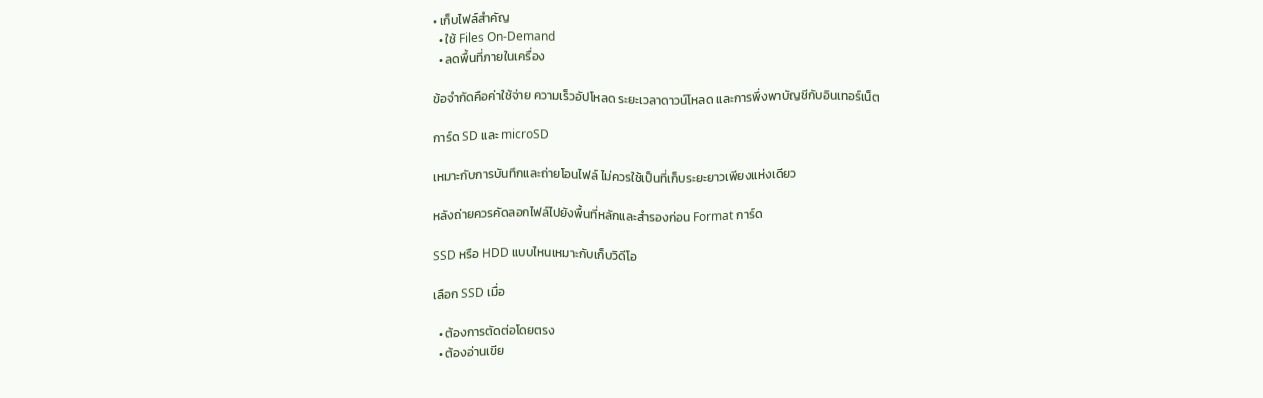• เก็บไฟล์สำคัญ
  • ใช้ Files On-Demand
  • ลดพื้นที่ภายในเครื่อง

ข้อจำกัดคือค่าใช้จ่าย ความเร็วอัปโหลด ระยะเวลาดาวน์โหลด และการพึ่งพาบัญชีกับอินเทอร์เน็ต

การ์ด SD และ microSD

เหมาะกับการบันทึกและถ่ายโอนไฟล์ ไม่ควรใช้เป็นที่เก็บระยะยาวเพียงแห่งเดียว

หลังถ่ายควรคัดลอกไฟล์ไปยังพื้นที่หลักและสำรองก่อน Format การ์ด

SSD หรือ HDD แบบไหนเหมาะกับเก็บวิดีโอ

เลือก SSD เมื่อ

  • ต้องการตัดต่อโดยตรง
  • ต้องอ่านเขีย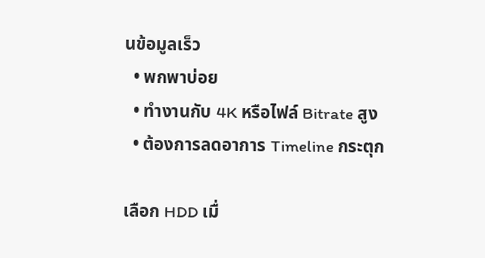นข้อมูลเร็ว
  • พกพาบ่อย
  • ทำงานกับ 4K หรือไฟล์ Bitrate สูง
  • ต้องการลดอาการ Timeline กระตุก

เลือก HDD เมื่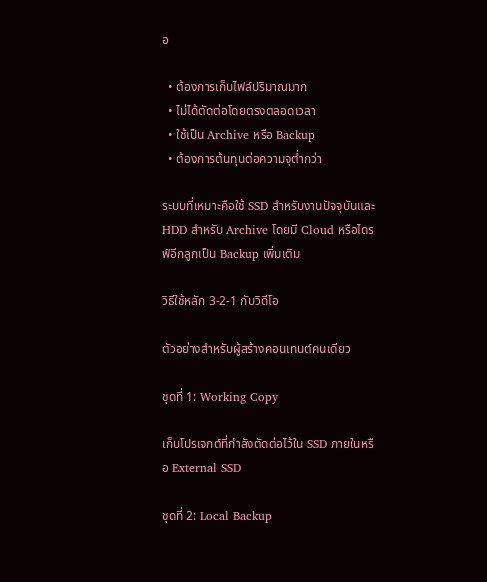อ

  • ต้องการเก็บไฟล์ปริมาณมาก
  • ไม่ได้ตัดต่อโดยตรงตลอดเวลา
  • ใช้เป็น Archive หรือ Backup
  • ต้องการต้นทุนต่อความจุต่ำกว่า

ระบบที่เหมาะคือใช้ SSD สำหรับงานปัจจุบันและ HDD สำหรับ Archive โดยมี Cloud หรือไดรฟ์อีกลูกเป็น Backup เพิ่มเติม

วิธีใช้หลัก 3-2-1 กับวิดีโอ

ตัวอย่างสำหรับผู้สร้างคอนเทนต์คนเดียว

ชุดที่ 1: Working Copy

เก็บโปรเจกต์ที่กำลังตัดต่อไว้ใน SSD ภายในหรือ External SSD

ชุดที่ 2: Local Backup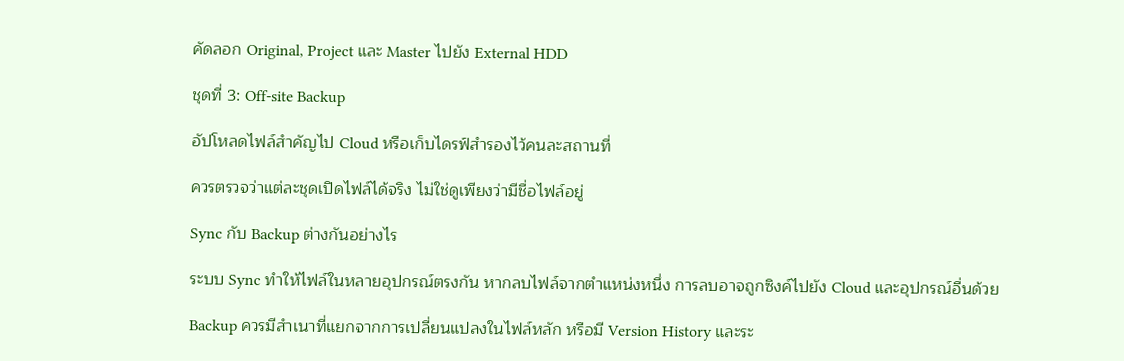คัดลอก Original, Project และ Master ไปยัง External HDD

ชุดที่ 3: Off-site Backup

อัปโหลดไฟล์สำคัญไป Cloud หรือเก็บไดรฟ์สำรองไว้คนละสถานที่

ควรตรวจว่าแต่ละชุดเปิดไฟล์ได้จริง ไม่ใช่ดูเพียงว่ามีชื่อไฟล์อยู่

Sync กับ Backup ต่างกันอย่างไร

ระบบ Sync ทำให้ไฟล์ในหลายอุปกรณ์ตรงกัน หากลบไฟล์จากตำแหน่งหนึ่ง การลบอาจถูกซิงค์ไปยัง Cloud และอุปกรณ์อื่นด้วย

Backup ควรมีสำเนาที่แยกจากการเปลี่ยนแปลงในไฟล์หลัก หรือมี Version History และระ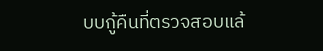บบกู้คืนที่ตรวจสอบแล้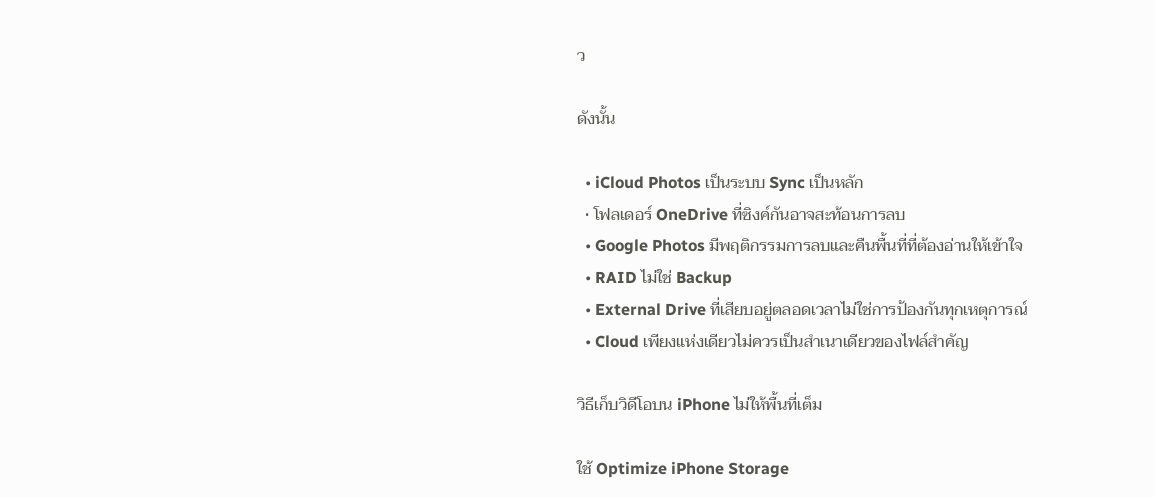ว

ดังนั้น

  • iCloud Photos เป็นระบบ Sync เป็นหลัก
  • โฟลเดอร์ OneDrive ที่ซิงค์กันอาจสะท้อนการลบ
  • Google Photos มีพฤติกรรมการลบและคืนพื้นที่ที่ต้องอ่านให้เข้าใจ
  • RAID ไม่ใช่ Backup
  • External Drive ที่เสียบอยู่ตลอดเวลาไม่ใช่การป้องกันทุกเหตุการณ์
  • Cloud เพียงแห่งเดียวไม่ควรเป็นสำเนาเดียวของไฟล์สำคัญ

วิธีเก็บวิดีโอบน iPhone ไม่ให้พื้นที่เต็ม

ใช้ Optimize iPhone Storage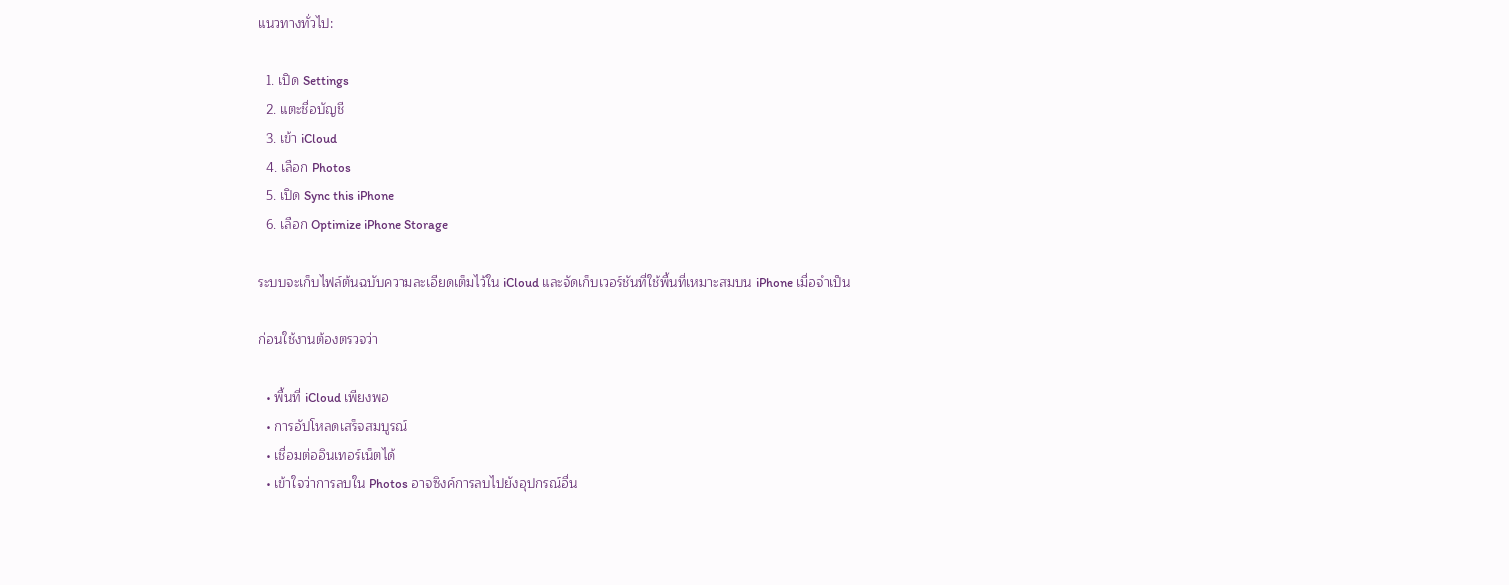แนวทางทั่วไป:

  1. เปิด Settings
  2. แตะชื่อบัญชี
  3. เข้า iCloud
  4. เลือก Photos
  5. เปิด Sync this iPhone
  6. เลือก Optimize iPhone Storage

ระบบจะเก็บไฟล์ต้นฉบับความละเอียดเต็มไว้ใน iCloud และจัดเก็บเวอร์ชันที่ใช้พื้นที่เหมาะสมบน iPhone เมื่อจำเป็น

ก่อนใช้งานต้องตรวจว่า

  • พื้นที่ iCloud เพียงพอ
  • การอัปโหลดเสร็จสมบูรณ์
  • เชื่อมต่ออินเทอร์เน็ตได้
  • เข้าใจว่าการลบใน Photos อาจซิงค์การลบไปยังอุปกรณ์อื่น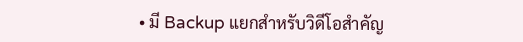• มี Backup แยกสำหรับวิดีโอสำคัญ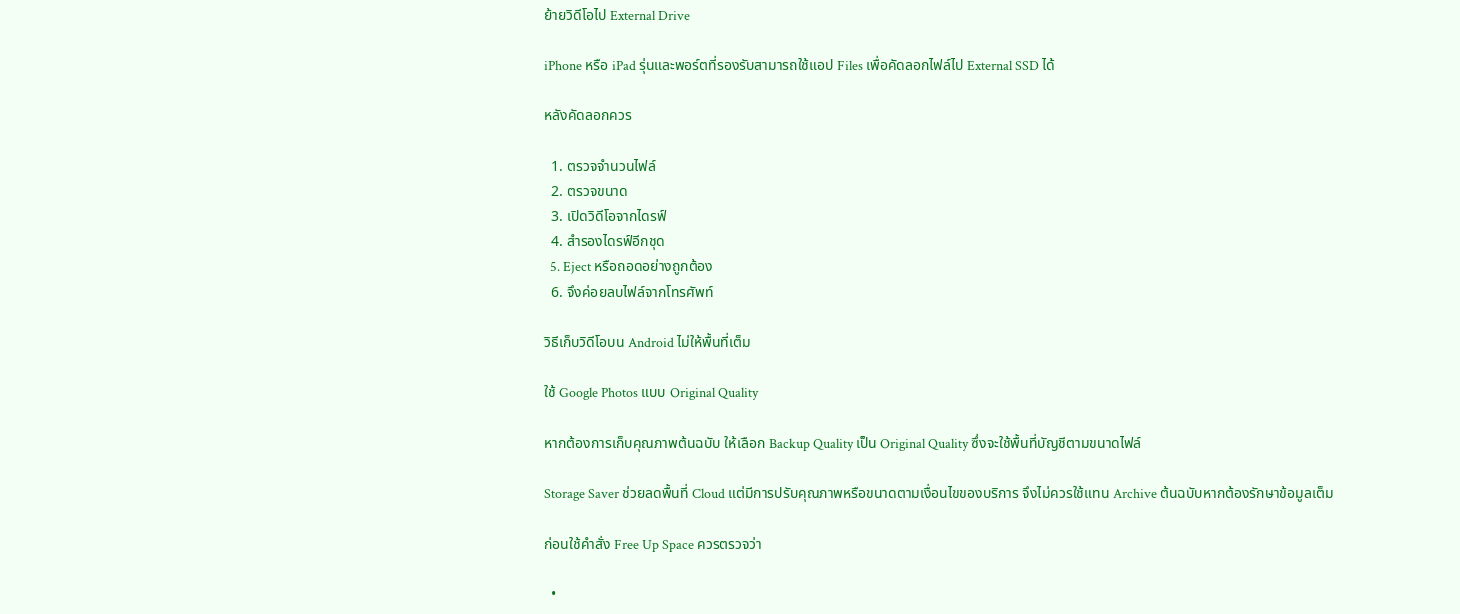ย้ายวิดีโอไป External Drive

iPhone หรือ iPad รุ่นและพอร์ตที่รองรับสามารถใช้แอป Files เพื่อคัดลอกไฟล์ไป External SSD ได้

หลังคัดลอกควร

  1. ตรวจจำนวนไฟล์
  2. ตรวจขนาด
  3. เปิดวิดีโอจากไดรฟ์
  4. สำรองไดรฟ์อีกชุด
  5. Eject หรือถอดอย่างถูกต้อง
  6. จึงค่อยลบไฟล์จากโทรศัพท์

วิธีเก็บวิดีโอบน Android ไม่ให้พื้นที่เต็ม

ใช้ Google Photos แบบ Original Quality

หากต้องการเก็บคุณภาพต้นฉบับ ให้เลือก Backup Quality เป็น Original Quality ซึ่งจะใช้พื้นที่บัญชีตามขนาดไฟล์

Storage Saver ช่วยลดพื้นที่ Cloud แต่มีการปรับคุณภาพหรือขนาดตามเงื่อนไขของบริการ จึงไม่ควรใช้แทน Archive ต้นฉบับหากต้องรักษาข้อมูลเต็ม

ก่อนใช้คำสั่ง Free Up Space ควรตรวจว่า

  •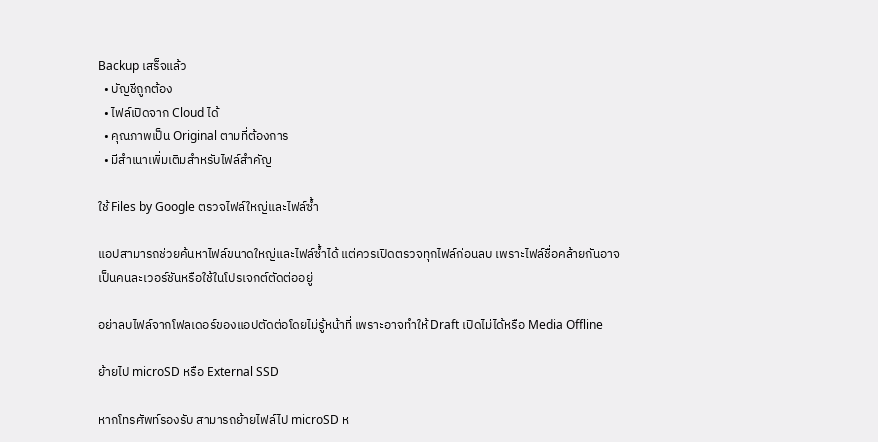Backup เสร็จแล้ว
  • บัญชีถูกต้อง
  • ไฟล์เปิดจาก Cloud ได้
  • คุณภาพเป็น Original ตามที่ต้องการ
  • มีสำเนาเพิ่มเติมสำหรับไฟล์สำคัญ

ใช้ Files by Google ตรวจไฟล์ใหญ่และไฟล์ซ้ำ

แอปสามารถช่วยค้นหาไฟล์ขนาดใหญ่และไฟล์ซ้ำได้ แต่ควรเปิดตรวจทุกไฟล์ก่อนลบ เพราะไฟล์ชื่อคล้ายกันอาจเป็นคนละเวอร์ชันหรือใช้ในโปรเจกต์ตัดต่ออยู่

อย่าลบไฟล์จากโฟลเดอร์ของแอปตัดต่อโดยไม่รู้หน้าที่ เพราะอาจทำให้ Draft เปิดไม่ได้หรือ Media Offline

ย้ายไป microSD หรือ External SSD

หากโทรศัพท์รองรับ สามารถย้ายไฟล์ไป microSD ห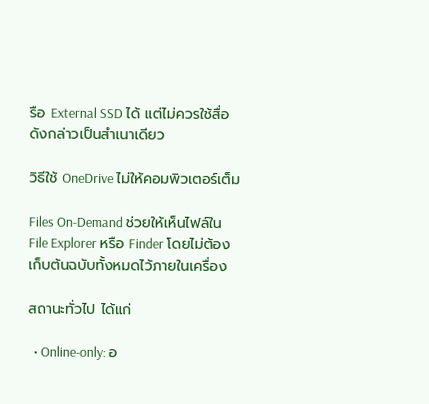รือ External SSD ได้ แต่ไม่ควรใช้สื่อดังกล่าวเป็นสำเนาเดียว

วิธีใช้ OneDrive ไม่ให้คอมพิวเตอร์เต็ม

Files On-Demand ช่วยให้เห็นไฟล์ใน File Explorer หรือ Finder โดยไม่ต้องเก็บต้นฉบับทั้งหมดไว้ภายในเครื่อง

สถานะทั่วไป ได้แก่

  • Online-only: อ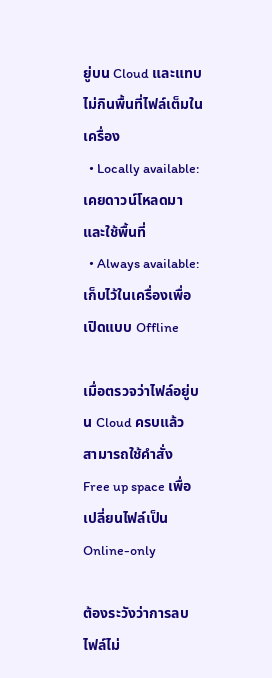ยู่บน Cloud และแทบไม่กินพื้นที่ไฟล์เต็มในเครื่อง
  • Locally available: เคยดาวน์โหลดมาและใช้พื้นที่
  • Always available: เก็บไว้ในเครื่องเพื่อเปิดแบบ Offline

เมื่อตรวจว่าไฟล์อยู่บน Cloud ครบแล้ว สามารถใช้คำสั่ง Free up space เพื่อเปลี่ยนไฟล์เป็น Online-only

ต้องระวังว่าการลบไฟล์ไม่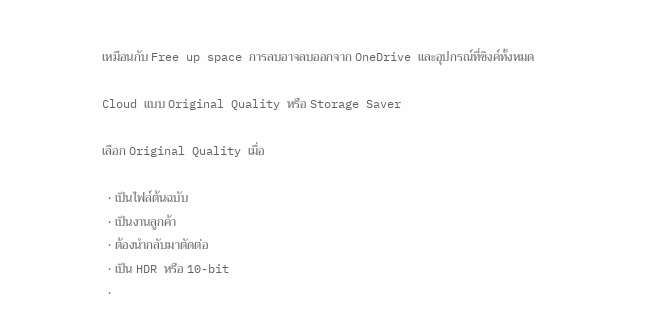เหมือนกับ Free up space การลบอาจลบออกจาก OneDrive และอุปกรณ์ที่ซิงค์ทั้งหมด

Cloud แบบ Original Quality หรือ Storage Saver

เลือก Original Quality เมื่อ

  • เป็นไฟล์ต้นฉบับ
  • เป็นงานลูกค้า
  • ต้องนำกลับมาตัดต่อ
  • เป็น HDR หรือ 10-bit
  •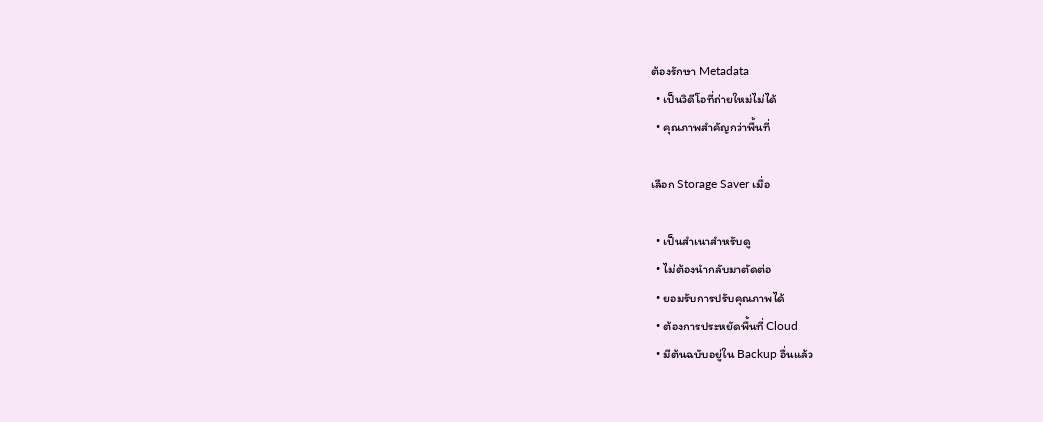ต้องรักษา Metadata
  • เป็นวิดีโอที่ถ่ายใหม่ไม่ได้
  • คุณภาพสำคัญกว่าพื้นที่

เลือก Storage Saver เมื่อ

  • เป็นสำเนาสำหรับดู
  • ไม่ต้องนำกลับมาตัดต่อ
  • ยอมรับการปรับคุณภาพได้
  • ต้องการประหยัดพื้นที่ Cloud
  • มีต้นฉบับอยู่ใน Backup อื่นแล้ว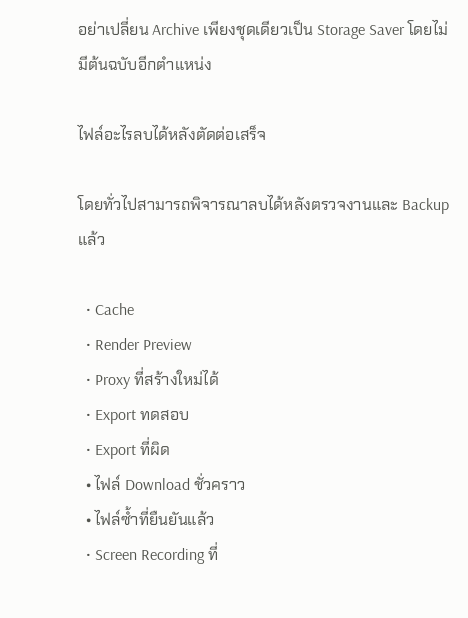อย่าเปลี่ยน Archive เพียงชุดเดียวเป็น Storage Saver โดยไม่มีต้นฉบับอีกตำแหน่ง

ไฟล์อะไรลบได้หลังตัดต่อเสร็จ

โดยทั่วไปสามารถพิจารณาลบได้หลังตรวจงานและ Backup แล้ว

  • Cache
  • Render Preview
  • Proxy ที่สร้างใหม่ได้
  • Export ทดสอบ
  • Export ที่ผิด
  • ไฟล์ Download ชั่วคราว
  • ไฟล์ซ้ำที่ยืนยันแล้ว
  • Screen Recording ที่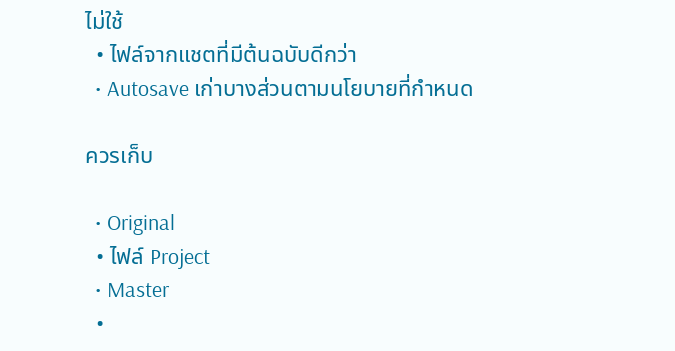ไม่ใช้
  • ไฟล์จากแชตที่มีต้นฉบับดีกว่า
  • Autosave เก่าบางส่วนตามนโยบายที่กำหนด

ควรเก็บ

  • Original
  • ไฟล์ Project
  • Master
  •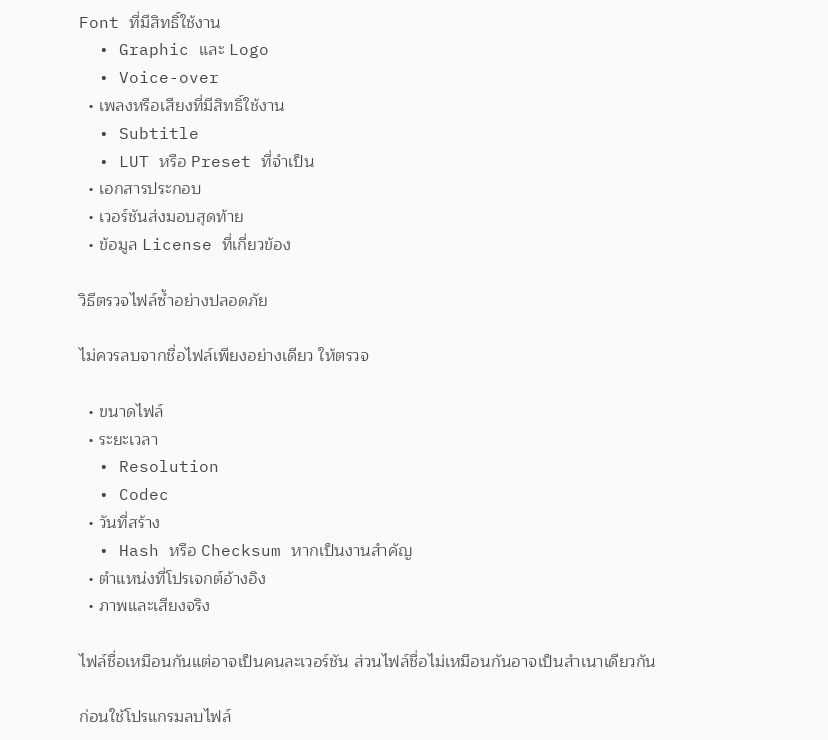Font ที่มีสิทธิ์ใช้งาน
  • Graphic และ Logo
  • Voice-over
  • เพลงหรือเสียงที่มีสิทธิ์ใช้งาน
  • Subtitle
  • LUT หรือ Preset ที่จำเป็น
  • เอกสารประกอบ
  • เวอร์ชันส่งมอบสุดท้าย
  • ข้อมูล License ที่เกี่ยวข้อง

วิธีตรวจไฟล์ซ้ำอย่างปลอดภัย

ไม่ควรลบจากชื่อไฟล์เพียงอย่างเดียว ให้ตรวจ

  • ขนาดไฟล์
  • ระยะเวลา
  • Resolution
  • Codec
  • วันที่สร้าง
  • Hash หรือ Checksum หากเป็นงานสำคัญ
  • ตำแหน่งที่โปรเจกต์อ้างอิง
  • ภาพและเสียงจริง

ไฟล์ชื่อเหมือนกันแต่อาจเป็นคนละเวอร์ชัน ส่วนไฟล์ชื่อไม่เหมือนกันอาจเป็นสำเนาเดียวกัน

ก่อนใช้โปรแกรมลบไฟล์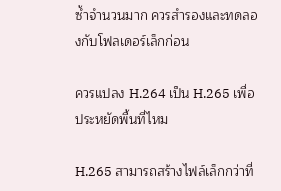ซ้ำจำนวนมาก ควรสำรองและทดลองกับโฟลเดอร์เล็กก่อน

ควรแปลง H.264 เป็น H.265 เพื่อประหยัดพื้นที่ไหม

H.265 สามารถสร้างไฟล์เล็กกว่าที่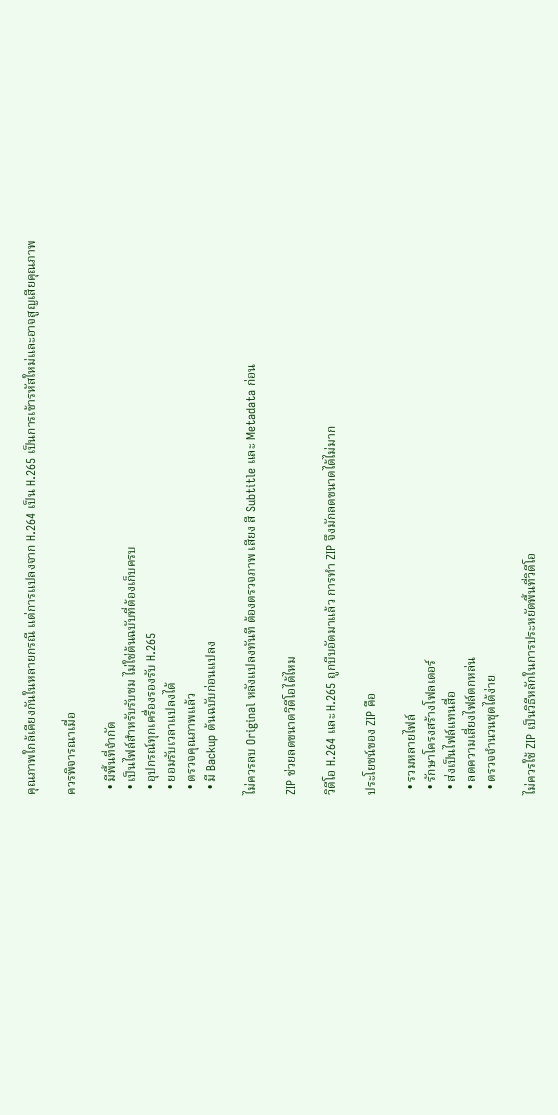คุณภาพใกล้เคียงกันในหลายกรณี แต่การแปลงจาก H.264 เป็น H.265 เป็นการเข้ารหัสใหม่และอาจสูญเสียคุณภาพ

ควรพิจารณาเมื่อ

  • มีพื้นที่จำกัด
  • เป็นไฟล์สำหรับรับชม ไม่ใช่ต้นฉบับที่ต้องเก็บครบ
  • อุปกรณ์ทุกเครื่องรองรับ H.265
  • ยอมรับเวลาแปลงได้
  • ตรวจคุณภาพแล้ว
  • มี Backup ต้นฉบับก่อนแปลง

ไม่ควรลบ Original หลังแปลงทันที ต้องตรวจภาพ เสียง สี Subtitle และ Metadata ก่อน

ZIP ช่วยลดขนาดวิดีโอได้ไหม

วิดีโอ H.264 และ H.265 ถูกบีบอัดมาแล้ว การทำ ZIP จึงมักลดขนาดได้ไม่มาก

ประโยชน์ของ ZIP คือ

  • รวมหลายไฟล์
  • รักษาโครงสร้างโฟลเดอร์
  • ส่งเป็นไฟล์แทนสื่อ
  • ลดความเสี่ยงไฟล์ตกหล่น
  • ตรวจจำนวนชุดได้ง่าย

ไม่ควรใช้ ZIP เป็นวิธีหลักในการประหยัดพื้นที่วิดีโอ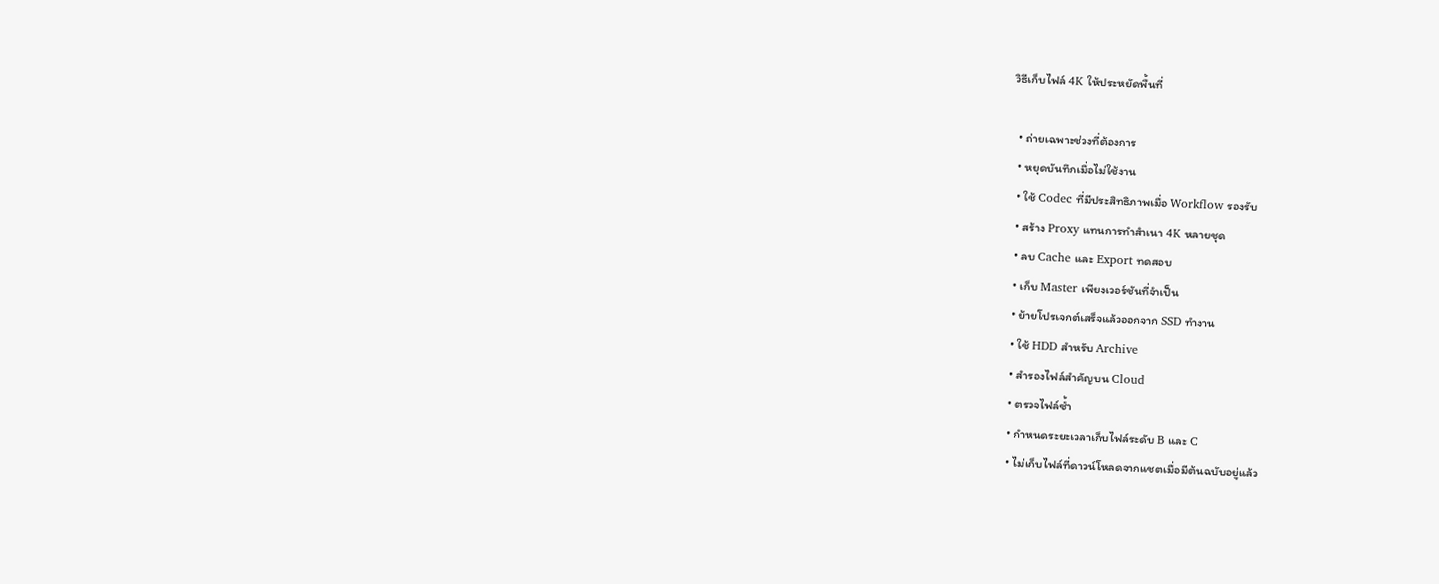วิธีเก็บไฟล์ 4K ให้ประหยัดพื้นที่

  • ถ่ายเฉพาะช่วงที่ต้องการ
  • หยุดบันทึกเมื่อไม่ใช้งาน
  • ใช้ Codec ที่มีประสิทธิภาพเมื่อ Workflow รองรับ
  • สร้าง Proxy แทนการทำสำเนา 4K หลายชุด
  • ลบ Cache และ Export ทดสอบ
  • เก็บ Master เพียงเวอร์ชันที่จำเป็น
  • ย้ายโปรเจกต์เสร็จแล้วออกจาก SSD ทำงาน
  • ใช้ HDD สำหรับ Archive
  • สำรองไฟล์สำคัญบน Cloud
  • ตรวจไฟล์ซ้ำ
  • กำหนดระยะเวลาเก็บไฟล์ระดับ B และ C
  • ไม่เก็บไฟล์ที่ดาวน์โหลดจากแชตเมื่อมีต้นฉบับอยู่แล้ว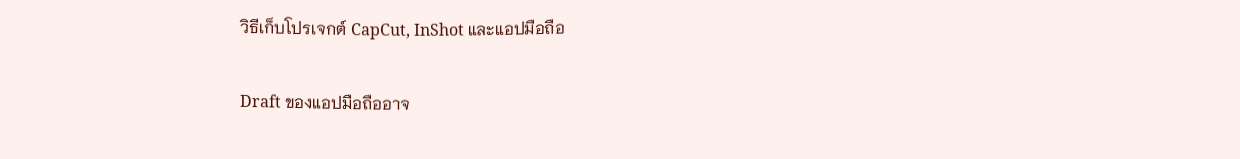วิธีเก็บโปรเจกต์ CapCut, InShot และแอปมือถือ

Draft ของแอปมือถืออาจ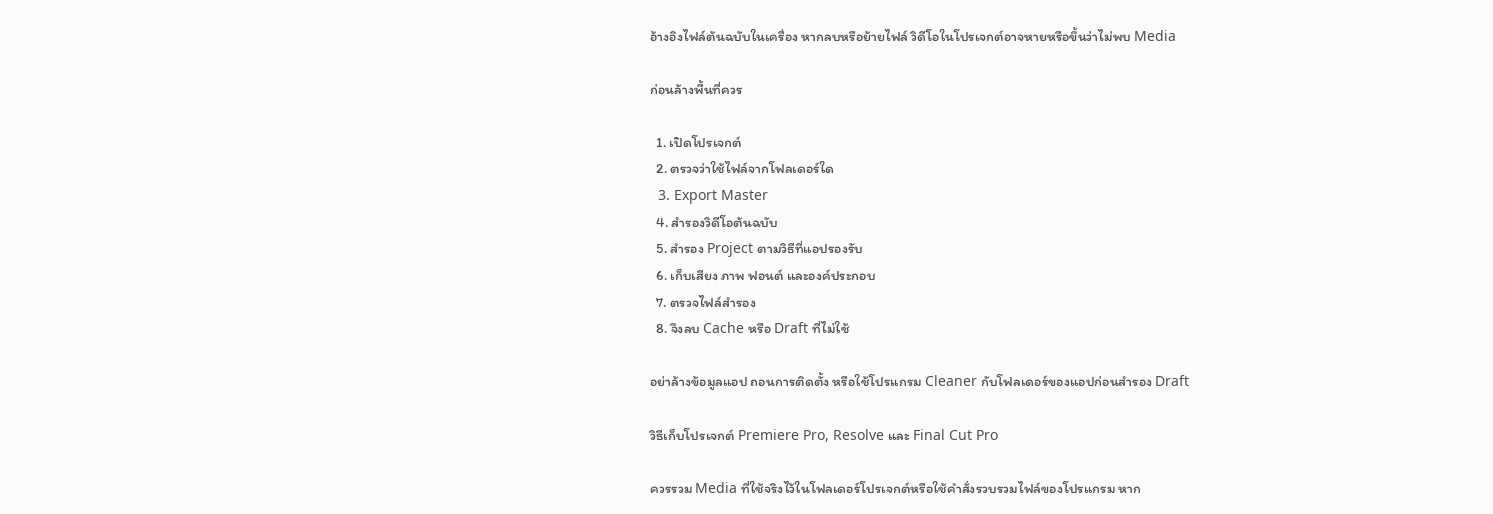อ้างอิงไฟล์ต้นฉบับในเครื่อง หากลบหรือย้ายไฟล์ วิดีโอในโปรเจกต์อาจหายหรือขึ้นว่าไม่พบ Media

ก่อนล้างพื้นที่ควร

  1. เปิดโปรเจกต์
  2. ตรวจว่าใช้ไฟล์จากโฟลเดอร์ใด
  3. Export Master
  4. สำรองวิดีโอต้นฉบับ
  5. สำรอง Project ตามวิธีที่แอปรองรับ
  6. เก็บเสียง ภาพ ฟอนต์ และองค์ประกอบ
  7. ตรวจไฟล์สำรอง
  8. จึงลบ Cache หรือ Draft ที่ไม่ใช้

อย่าล้างข้อมูลแอป ถอนการติดตั้ง หรือใช้โปรแกรม Cleaner กับโฟลเดอร์ของแอปก่อนสำรอง Draft

วิธีเก็บโปรเจกต์ Premiere Pro, Resolve และ Final Cut Pro

ควรรวม Media ที่ใช้จริงไว้ในโฟลเดอร์โปรเจกต์หรือใช้คำสั่งรวบรวมไฟล์ของโปรแกรม หาก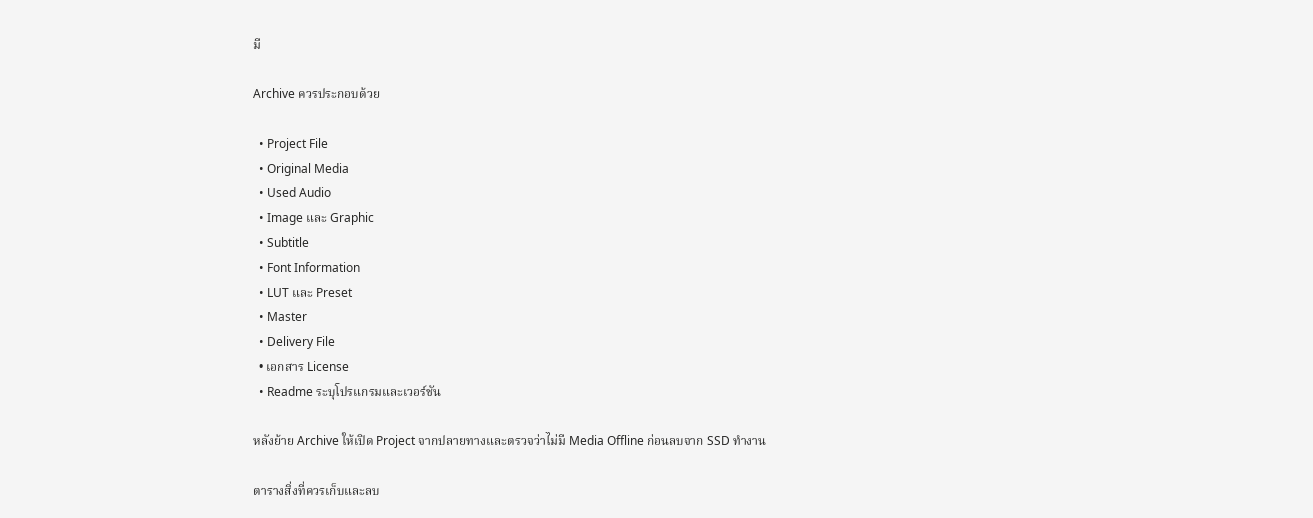มี

Archive ควรประกอบด้วย

  • Project File
  • Original Media
  • Used Audio
  • Image และ Graphic
  • Subtitle
  • Font Information
  • LUT และ Preset
  • Master
  • Delivery File
  • เอกสาร License
  • Readme ระบุโปรแกรมและเวอร์ชัน

หลังย้าย Archive ให้เปิด Project จากปลายทางและตรวจว่าไม่มี Media Offline ก่อนลบจาก SSD ทำงาน

ตารางสิ่งที่ควรเก็บและลบ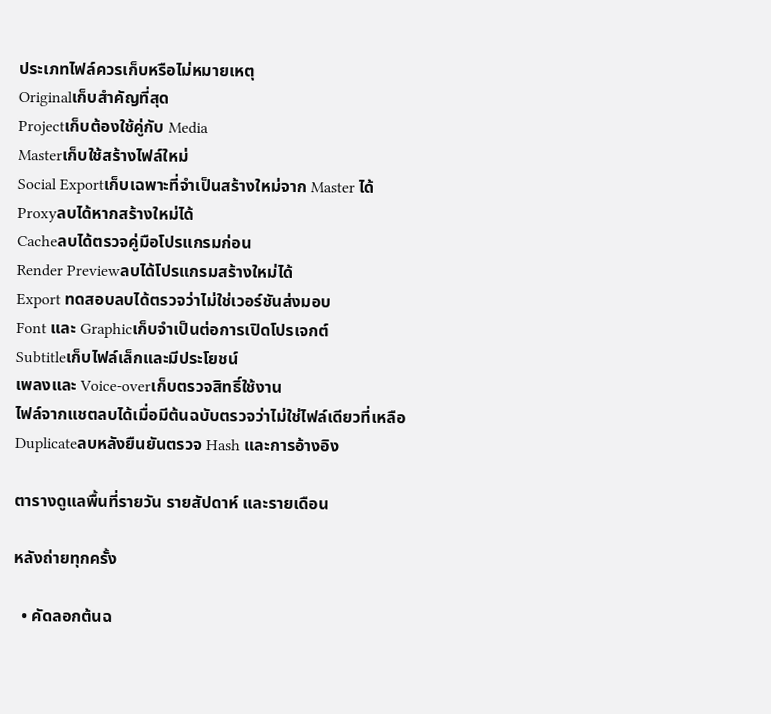ประเภทไฟล์ควรเก็บหรือไม่หมายเหตุ
Originalเก็บสำคัญที่สุด
Projectเก็บต้องใช้คู่กับ Media
Masterเก็บใช้สร้างไฟล์ใหม่
Social Exportเก็บเฉพาะที่จำเป็นสร้างใหม่จาก Master ได้
Proxyลบได้หากสร้างใหม่ได้
Cacheลบได้ตรวจคู่มือโปรแกรมก่อน
Render Previewลบได้โปรแกรมสร้างใหม่ได้
Export ทดสอบลบได้ตรวจว่าไม่ใช่เวอร์ชันส่งมอบ
Font และ Graphicเก็บจำเป็นต่อการเปิดโปรเจกต์
Subtitleเก็บไฟล์เล็กและมีประโยชน์
เพลงและ Voice-overเก็บตรวจสิทธิ์ใช้งาน
ไฟล์จากแชตลบได้เมื่อมีต้นฉบับตรวจว่าไม่ใช่ไฟล์เดียวที่เหลือ
Duplicateลบหลังยืนยันตรวจ Hash และการอ้างอิง

ตารางดูแลพื้นที่รายวัน รายสัปดาห์ และรายเดือน

หลังถ่ายทุกครั้ง

  • คัดลอกต้นฉ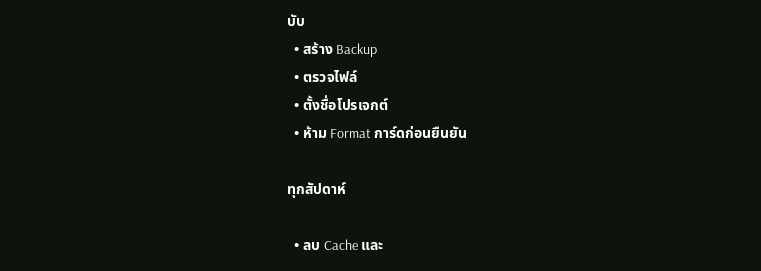บับ
  • สร้าง Backup
  • ตรวจไฟล์
  • ตั้งชื่อโปรเจกต์
  • ห้าม Format การ์ดก่อนยืนยัน

ทุกสัปดาห์

  • ลบ Cache และ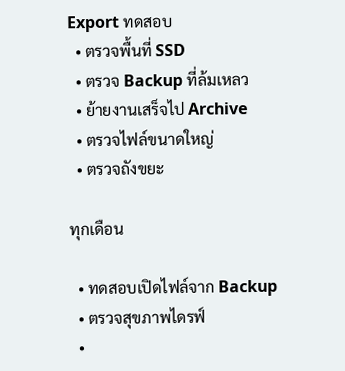Export ทดสอบ
  • ตรวจพื้นที่ SSD
  • ตรวจ Backup ที่ล้มเหลว
  • ย้ายงานเสร็จไป Archive
  • ตรวจไฟล์ขนาดใหญ่
  • ตรวจถังขยะ

ทุกเดือน

  • ทดสอบเปิดไฟล์จาก Backup
  • ตรวจสุขภาพไดรฟ์
  •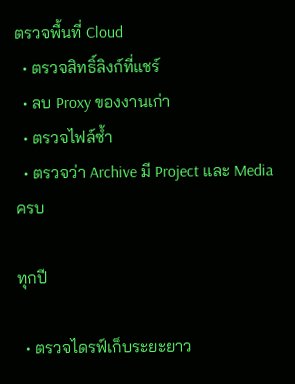ตรวจพื้นที่ Cloud
  • ตรวจสิทธิ์ลิงก์ที่แชร์
  • ลบ Proxy ของงานเก่า
  • ตรวจไฟล์ซ้ำ
  • ตรวจว่า Archive มี Project และ Media ครบ

ทุกปี

  • ตรวจไดรฟ์เก็บระยะยาว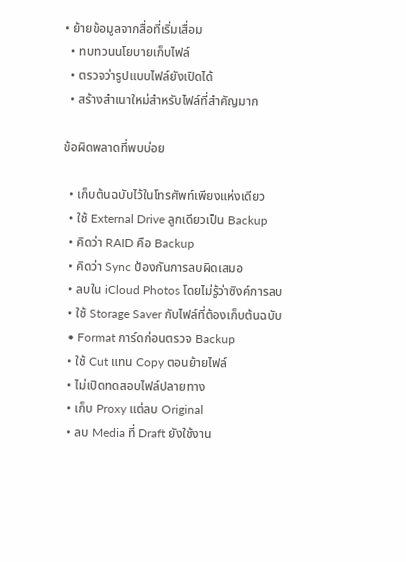• ย้ายข้อมูลจากสื่อที่เริ่มเสื่อม
  • ทบทวนนโยบายเก็บไฟล์
  • ตรวจว่ารูปแบบไฟล์ยังเปิดได้
  • สร้างสำเนาใหม่สำหรับไฟล์ที่สำคัญมาก

ข้อผิดพลาดที่พบบ่อย

  • เก็บต้นฉบับไว้ในโทรศัพท์เพียงแห่งเดียว
  • ใช้ External Drive ลูกเดียวเป็น Backup
  • คิดว่า RAID คือ Backup
  • คิดว่า Sync ป้องกันการลบผิดเสมอ
  • ลบใน iCloud Photos โดยไม่รู้ว่าซิงค์การลบ
  • ใช้ Storage Saver กับไฟล์ที่ต้องเก็บต้นฉบับ
  • Format การ์ดก่อนตรวจ Backup
  • ใช้ Cut แทน Copy ตอนย้ายไฟล์
  • ไม่เปิดทดสอบไฟล์ปลายทาง
  • เก็บ Proxy แต่ลบ Original
  • ลบ Media ที่ Draft ยังใช้งาน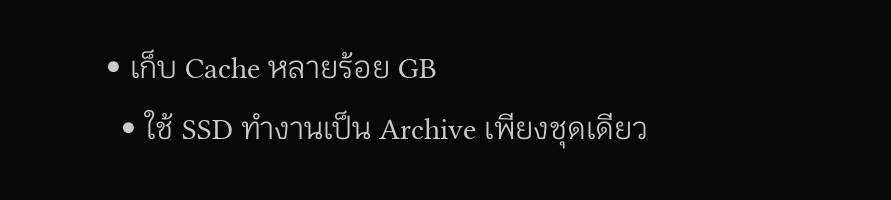• เก็บ Cache หลายร้อย GB
  • ใช้ SSD ทำงานเป็น Archive เพียงชุดเดียว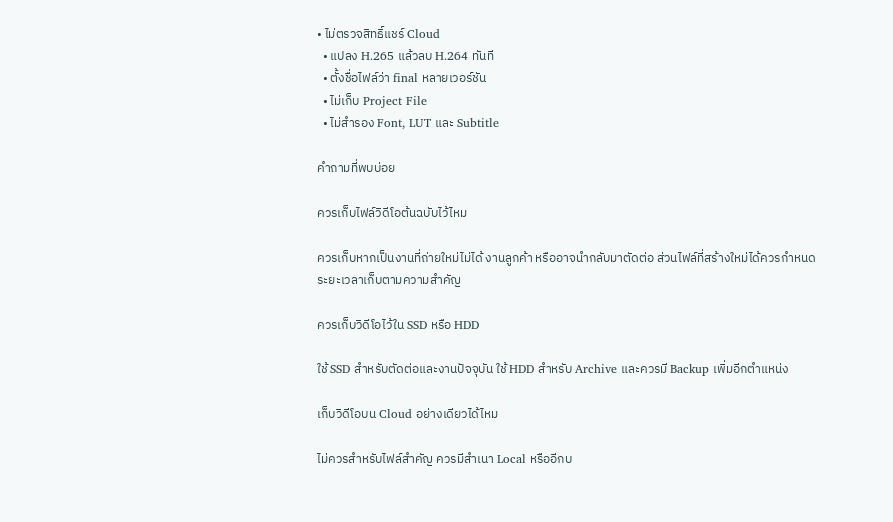• ไม่ตรวจสิทธิ์แชร์ Cloud
  • แปลง H.265 แล้วลบ H.264 ทันที
  • ตั้งชื่อไฟล์ว่า final หลายเวอร์ชัน
  • ไม่เก็บ Project File
  • ไม่สำรอง Font, LUT และ Subtitle

คำถามที่พบบ่อย

ควรเก็บไฟล์วิดีโอต้นฉบับไว้ไหม

ควรเก็บหากเป็นงานที่ถ่ายใหม่ไม่ได้ งานลูกค้า หรืออาจนำกลับมาตัดต่อ ส่วนไฟล์ที่สร้างใหม่ได้ควรกำหนดระยะเวลาเก็บตามความสำคัญ

ควรเก็บวิดีโอไว้ใน SSD หรือ HDD

ใช้ SSD สำหรับตัดต่อและงานปัจจุบัน ใช้ HDD สำหรับ Archive และควรมี Backup เพิ่มอีกตำแหน่ง

เก็บวิดีโอบน Cloud อย่างเดียวได้ไหม

ไม่ควรสำหรับไฟล์สำคัญ ควรมีสำเนา Local หรืออีกบ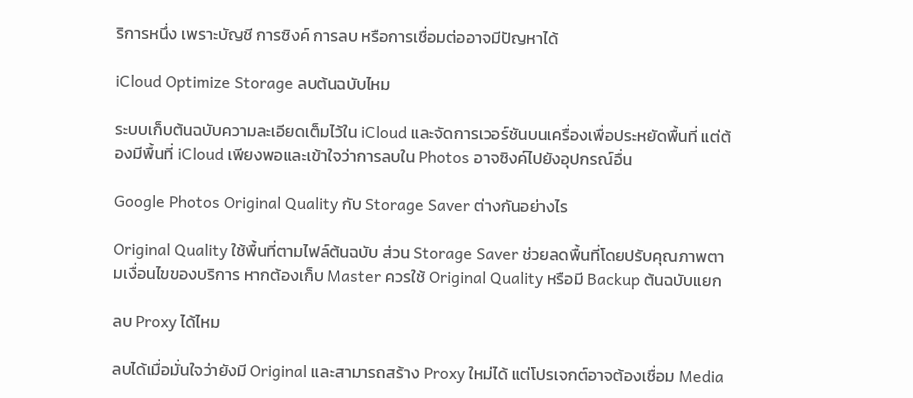ริการหนึ่ง เพราะบัญชี การซิงค์ การลบ หรือการเชื่อมต่ออาจมีปัญหาได้

iCloud Optimize Storage ลบต้นฉบับไหม

ระบบเก็บต้นฉบับความละเอียดเต็มไว้ใน iCloud และจัดการเวอร์ชันบนเครื่องเพื่อประหยัดพื้นที่ แต่ต้องมีพื้นที่ iCloud เพียงพอและเข้าใจว่าการลบใน Photos อาจซิงค์ไปยังอุปกรณ์อื่น

Google Photos Original Quality กับ Storage Saver ต่างกันอย่างไร

Original Quality ใช้พื้นที่ตามไฟล์ต้นฉบับ ส่วน Storage Saver ช่วยลดพื้นที่โดยปรับคุณภาพตามเงื่อนไขของบริการ หากต้องเก็บ Master ควรใช้ Original Quality หรือมี Backup ต้นฉบับแยก

ลบ Proxy ได้ไหม

ลบได้เมื่อมั่นใจว่ายังมี Original และสามารถสร้าง Proxy ใหม่ได้ แต่โปรเจกต์อาจต้องเชื่อม Media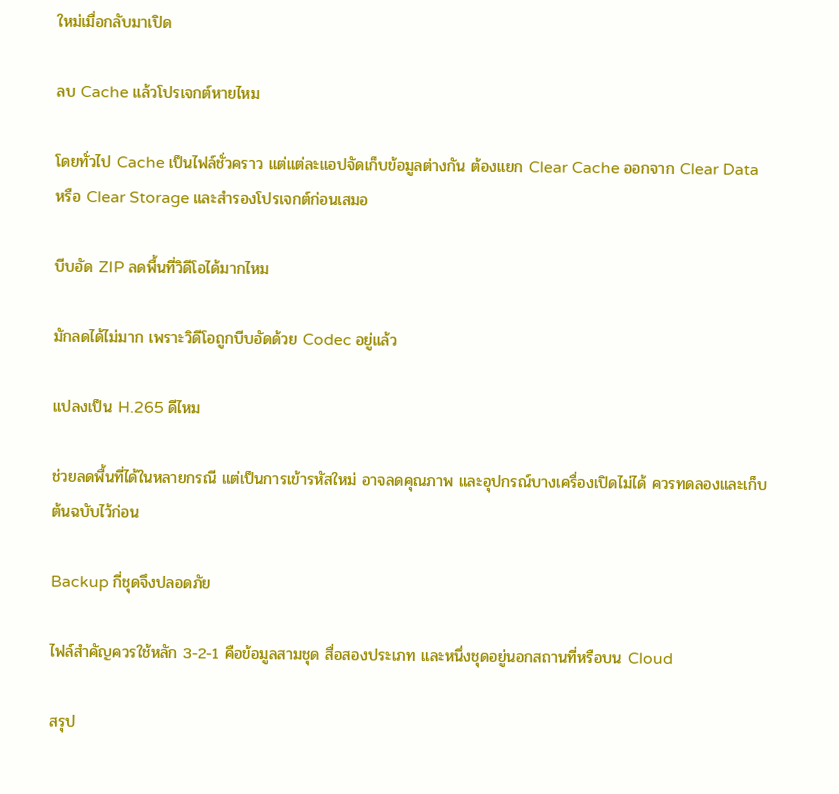ใหม่เมื่อกลับมาเปิด

ลบ Cache แล้วโปรเจกต์หายไหม

โดยทั่วไป Cache เป็นไฟล์ชั่วคราว แต่แต่ละแอปจัดเก็บข้อมูลต่างกัน ต้องแยก Clear Cache ออกจาก Clear Data หรือ Clear Storage และสำรองโปรเจกต์ก่อนเสมอ

บีบอัด ZIP ลดพื้นที่วิดีโอได้มากไหม

มักลดได้ไม่มาก เพราะวิดีโอถูกบีบอัดด้วย Codec อยู่แล้ว

แปลงเป็น H.265 ดีไหม

ช่วยลดพื้นที่ได้ในหลายกรณี แต่เป็นการเข้ารหัสใหม่ อาจลดคุณภาพ และอุปกรณ์บางเครื่องเปิดไม่ได้ ควรทดลองและเก็บต้นฉบับไว้ก่อน

Backup กี่ชุดจึงปลอดภัย

ไฟล์สำคัญควรใช้หลัก 3-2-1 คือข้อมูลสามชุด สื่อสองประเภท และหนึ่งชุดอยู่นอกสถานที่หรือบน Cloud

สรุป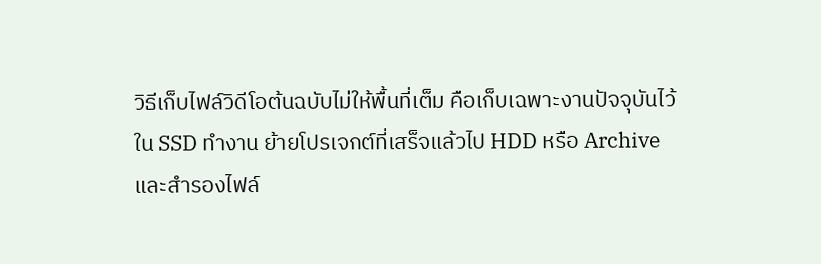วิธีเก็บไฟล์วิดีโอต้นฉบับไม่ให้พื้นที่เต็ม คือเก็บเฉพาะงานปัจจุบันไว้ใน SSD ทำงาน ย้ายโปรเจกต์ที่เสร็จแล้วไป HDD หรือ Archive และสำรองไฟล์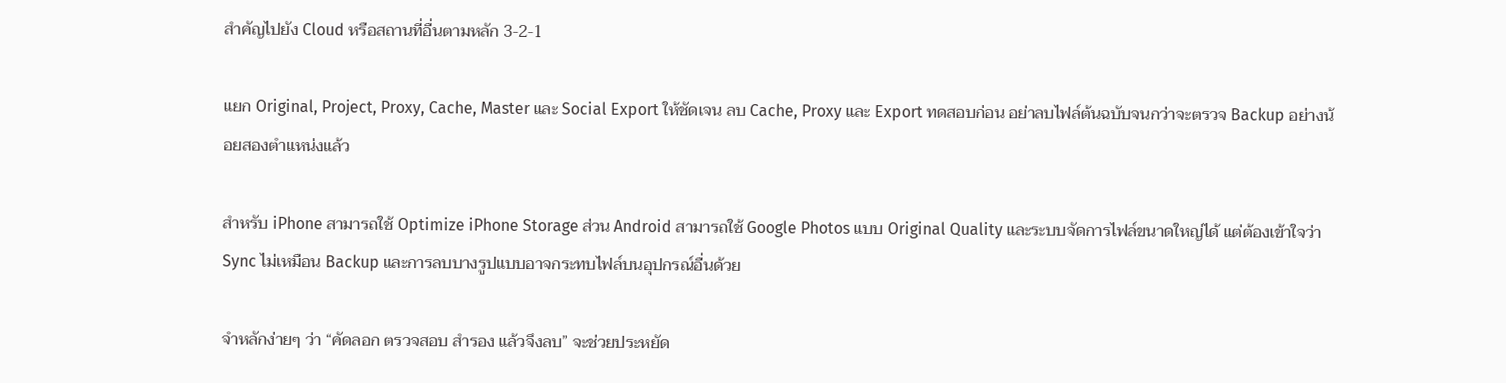สำคัญไปยัง Cloud หรือสถานที่อื่นตามหลัก 3-2-1

แยก Original, Project, Proxy, Cache, Master และ Social Export ให้ชัดเจน ลบ Cache, Proxy และ Export ทดสอบก่อน อย่าลบไฟล์ต้นฉบับจนกว่าจะตรวจ Backup อย่างน้อยสองตำแหน่งแล้ว

สำหรับ iPhone สามารถใช้ Optimize iPhone Storage ส่วน Android สามารถใช้ Google Photos แบบ Original Quality และระบบจัดการไฟล์ขนาดใหญ่ได้ แต่ต้องเข้าใจว่า Sync ไม่เหมือน Backup และการลบบางรูปแบบอาจกระทบไฟล์บนอุปกรณ์อื่นด้วย

จำหลักง่ายๆ ว่า “คัดลอก ตรวจสอบ สำรอง แล้วจึงลบ” จะช่วยประหยัด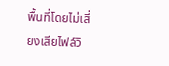พื้นที่โดยไม่เสี่ยงเสียไฟล์วิ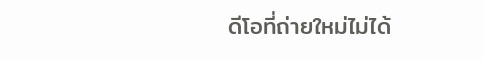ดีโอที่ถ่ายใหม่ไม่ได้